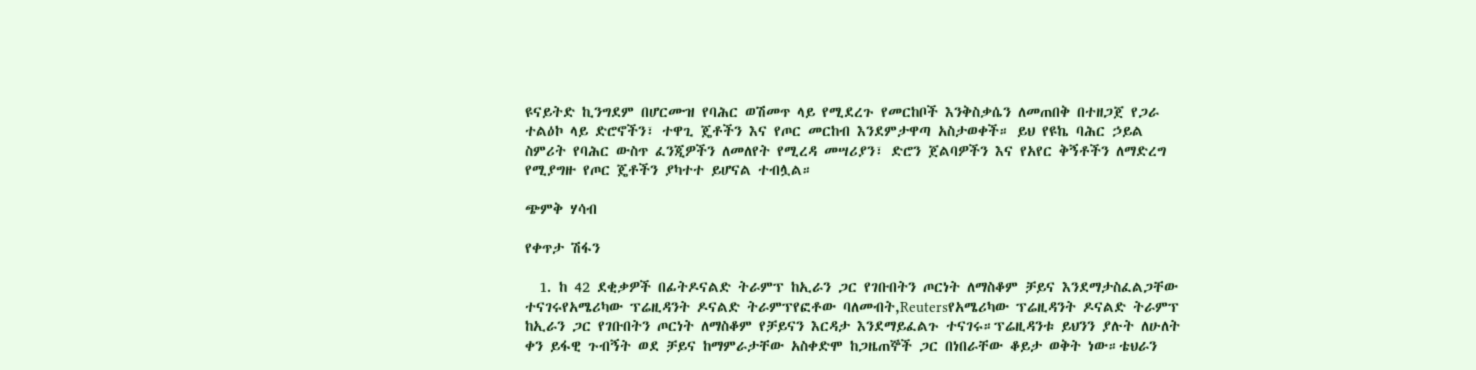ዩናይትድ ኪንግደም በሆርሙዝ የባሕር ወሽመጥ ላይ የሚደረጉ የመርከቦች እንቅስቃሴን ለመጠበቅ በተዘጋጀ የጋራ ተልዕኮ ላይ ድሮኖችን፣ ተዋጊ ጄቶችን እና የጦር መርከብ እንደምታዋጣ አስታወቀች። ይህ የዩኬ ባሕር ኃይል ስምሪት የባሕር ውስጥ ፈንጂዎችን ለመለየት የሚረዳ መሣሪያን፣ ድሮን ጀልባዎችን እና የአየር ቅኝቶችን ለማድረግ የሚያግዙ የጦር ጄቶችን ያካተተ ይሆናል ተብሏል።

ጭምቅ ሃሳብ

የቀጥታ ሽፋን

  1. ከ 42 ደቂቃዎች በፊትዶናልድ ትራምፕ ከኢራን ጋር የገቡበትን ጦርነት ለማስቆም ቻይና እንደማታስፈልጋቸው ተናገሩየአሜሪካው ፕሬዚዳንት ዶናልድ ትራምፕየፎቶው ባለመብት,Reutersየአሜሪካው ፕሬዚዳንት ዶናልድ ትራምፕ ከኢራን ጋር የገቡበትን ጦርነት ለማስቆም የቻይናን እርዳታ እንደማይፈልጉ ተናገሩ።ፕሬዚዳንቱ ይህንን ያሉት ለሁለት ቀን ይፋዊ ጉብኝት ወደ ቻይና ከማምራታቸው አስቀድሞ ከጋዜጠኞች ጋር በነበራቸው ቆይታ ወቅት ነው።ቴህራን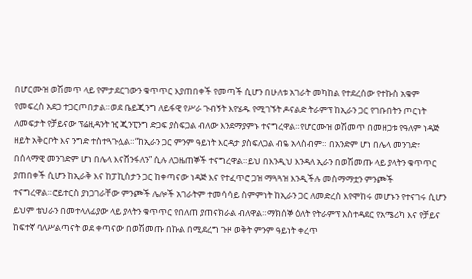በሆርሙዝ ወሽመጥ ላይ የምታደርገውን ቁጥጥር እያጠበቀች የመጣች ሲሆን በሁለቱ አገራት መካከል የተደረሰው የተኩስ አቁም የመፍረስ አደጋ ተጋርጦበታል።ወደ ቤይጂንግ ለይፋዊ የሥራ ጉብኝት እየሄዱ የሚገኙት ዶናልድ ትራምፕ ከኢራን ጋር የገቡበትን ጦርነት ለመፍታት የቻይናው ፕሬዚዳንት ዢ ጂንፒንግ ድጋፍ ያስፍጋል ብለው እንደማያምኑ ተናግረዋል።የሆርሙዝ ወሽመጥ በመዘጋቱ የዓለም ነዳጅ ዘይት አቅርቦት እና ንግድ ተስተጓጉሏል።“ከኢራን ጋር ምንም ዓይነት እርዳታ ያስፍለጋል ብዬ አላስብም። በአንድም ሆነ በሌላ መንገድ፣ በሰላማዊ መንገድም ሆነ በሌላ እናሸንፋለን” ሲሉ ለጋዜጠኞች ተናግረዋል።ይህ በእንዲህ እንዳለ ኢራን በወሽመጡ ላይ ያላትን ቁጥጥር ያጠበቀች ሲሆን ከኢራቅ እና ከፓኪስታን ጋር ከቀጣናው ነዳጅ እና የተፈጥሮ ጋዝ ማጓጓዝ እንዲችሉ መስማማቷን ምንጮች ተናግረዋል።ሮይተርስ ያነጋገራቸው ምንጮች ሌሎች አገራትም ተመሳሳይ ስምምነት ከኢራን ጋር ለመድረስ እየሞከሩ መሆኑን የተናገሩ ሲሆን ይህም ቴህራን በመተላለፊያው ላይ ያላትን ቁጥጥር የበለጠ ያጠናክራል ብለዋል።ማክሰኞ ዕለት የትራምፕ አስተዳደር የአሜሪካ እና የቻይና ከፍተኛ ባለሥልጣናት ወደ ቀጣናው በወሽመጡ በኩል በሚደረግ ጉዞ ወቅት ምንም ዓይነት ቀረጥ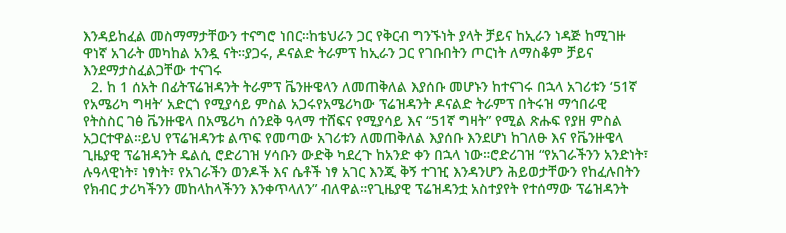እንዳይከፈል መስማማታቸውን ተናግሮ ነበር።ከቴህራን ጋር የቅርብ ግንኙነት ያላት ቻይና ከኢራን ነዳጅ ከሚገዙ ዋነኛ አገራት መካከል አንዷ ናት።ያጋሩ, ዶናልድ ትራምፕ ከኢራን ጋር የገቡበትን ጦርነት ለማስቆም ቻይና እንደማታስፈልጋቸው ተናገሩ
  2. ከ 1 ሰአት በፊትፕሬዝዳንት ትራምፕ ቬንዙዌላን ለመጠቅለል እያሰቡ መሆኑን ከተናገሩ በኋላ አገሪቱን ‘51ኛ የአሜሪካ ግዛት’ አድርጎ የሚያሳይ ምስል አጋሩየአሜሪካው ፕሬዝዳንት ዶናልድ ትራምፕ በትሩዝ ማኅበራዊ የትስስር ገፅ ቬንዙዌላ በአሜሪካ ሰንደቅ ዓላማ ተሸፍና የሚያሳይ እና “51ኛ ግዛት” የሚል ጽሑፍ የያዘ ምስል አጋርተዋል።ይህ የፕሬዝዳንቱ ልጥፍ የመጣው አገሪቱን ለመጠቅለል እያሰቡ እንደሆነ ከገለፁ እና የቬንዙዌላ ጊዜያዊ ፕሬዝዳንት ዴልሲ ሮድሪገዝ ሃሳቡን ውድቅ ካደረጉ ከአንድ ቀን በኋላ ነው።ሮድሪገዝ “የአገራችንን አንድነት፣ ሉዓላዊነት፣ ነፃነት፣ የአገራችን ወንዶች እና ሴቶች ነፃ አገር እንጂ ቅኝ ተገዢ እንዳንሆን ሕይወታቸውን የከፈሉበትን የክብር ታሪካችንን መከላከላችንን እንቀጥላለን” ብለዋል።የጊዜያዊ ፕሬዝዳንቷ አስተያየት የተሰማው ፕሬዝዳንት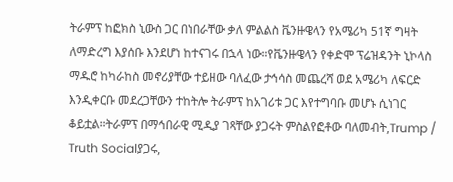ትራምፕ ከፎክስ ኒውስ ጋር በነበራቸው ቃለ ምልልስ ቬንዙዌላን የአሜሪካ 51ኛ ግዛት ለማድረግ እያሰቡ እንደሆነ ከተናገሩ በኋላ ነው።የቬንዙዌላን የቀድሞ ፕሬዝዳንት ኒኮላስ ማዱሮ ከካራከስ መኖሪያቸው ተይዘው ባለፈው ታኅሳስ መጨረሻ ወደ አሜሪካ ለፍርድ እንዲቀርቡ መደረጋቸውን ተከትሎ ትራምፕ ከአገሪቱ ጋር እየተግባቡ መሆኑ ሲነገር ቆይቷል።ትራምፕ በማኅበራዊ ሚዲያ ገጻቸው ያጋሩት ምስልየፎቶው ባለመብት,Trump / Truth Socialያጋሩ,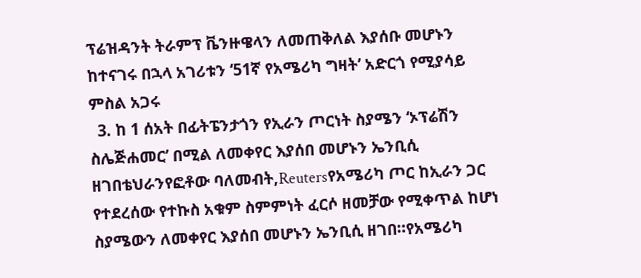ፕሬዝዳንት ትራምፕ ቬንዙዌላን ለመጠቅለል እያሰቡ መሆኑን ከተናገሩ በኋላ አገሪቱን ‘51ኛ የአሜሪካ ግዛት’ አድርጎ የሚያሳይ ምስል አጋሩ
  3. ከ 1 ሰአት በፊትፔንታጎን የኢራን ጦርነት ስያሜን ‘ኦፕሬሽን ስሌጅሐመር’ በሚል ለመቀየር እያሰበ መሆኑን ኤንቢሲ ዘገበቴህራንየፎቶው ባለመብት,Reutersየአሜሪካ ጦር ከኢራን ጋር የተደረሰው የተኩስ አቁም ስምምነት ፈርሶ ዘመቻው የሚቀጥል ከሆነ ስያሜውን ለመቀየር እያሰበ መሆኑን ኤንቢሲ ዘገበ።የአሜሪካ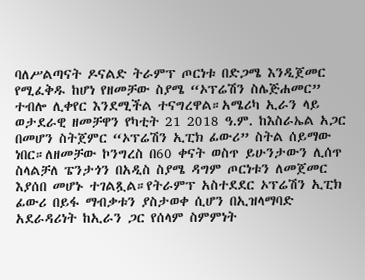ባለሥልጣናት ዶናልድ ትራምፕ ጦርነቱ በድጋሜ እንዲጀመር የሚፈቅዱ ከሆነ የዘመቻው ስያሜ “ኦፕሬሽን ስሌጅሐመር” ተብሎ ሊቀየር እንደሚችል ተናግረዋል።አሜሪካ ኢራን ላይ ወታደራዊ ዘመቻዋን የካቲት 21 2018 ዓ.ም. ከእስራኤል አጋር በመሆን ስትጀምር “ኦፕሬሽን ኢፒክ ፊውሪ” ስትል ሰይማው ነበር።ለዘመቻው ኮንግረስ በ60 ቀናት ወስጥ ይሁንታውን ሊሰጥ ስላልቻለ ፔንታጎን በአዲስ ስያሜ ዳግም ጦርነቱን ለመጀመር እያሰበ መሆኑ ተገልጿል።የትራምፕ አስተደደር ኦፕሬሽን ኢፒክ ፊውሪ በይፋ ማብቃቱን ያስታወቀ ሲሆን በኢዝላማባድ አደራዳሪነት ከኢራን ጋር የሰላም ስምምነት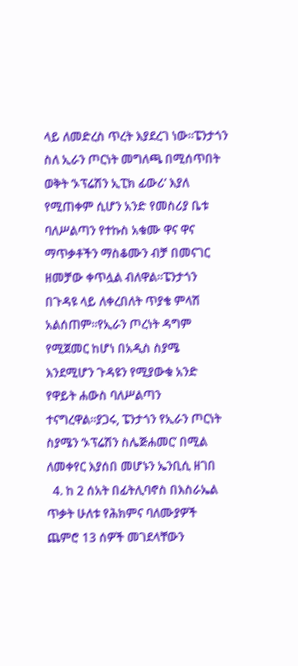ላይ ለመድረስ ጥረት እያደረገ ነው።ፔንታጎን ስለ ኢራን ጦርነት መግለጫ በሚሰጥበት ወቅት ‘ኦፕሬሽን ኢፒክ ፊውሪ’ እያለ የሚጠቀም ሲሆን አንድ የመስሪያ ቤቱ ባለሥልጣን የተኩስ አቁሙ ዋና ዋና ማጥቃቶችን ማስቆሙን ብቻ በመናገር ዘመቻው ቀጥሏል ብለዋል።ፔንታጎን በጉዳዩ ላይ ለቀረበለት ጥያቄ ምላሽ አልሰጠም።የኢራን ጦረነት ዳግም የሚጀመር ከሆነ በአዲስ ስያሜ እንደሚሆን ጉዳዩን የሚያውቁ አንድ የዋይት ሐውስ ባለሥልጣን ተናግረዋል።ያጋሩ, ፔንታጎን የኢራን ጦርነት ስያሜን ‘ኦፕሬሽን ስሌጅሐመር’ በሚል ለመቀየር እያሰበ መሆኑን ኤንቢሲ ዘገበ
  4. ከ 2 ሰአት በፊትሊባኖስ በእስራኤል ጥቃት ሁለቱ የሕክምና ባለሙያዎች ጨምሮ 13 ሰዎች መገደላቸውን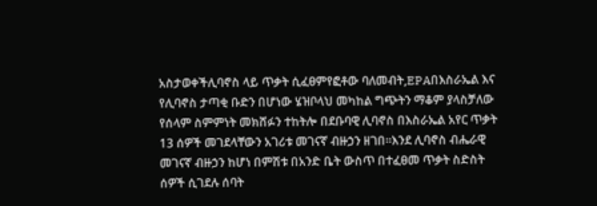አስታወቀችሊባኖስ ላይ ጥቃት ሲፈፀምየፎቶው ባለመብት,EPAበእስራኤል እና የሊባኖስ ታጣቂ ቡድን በሆነው ሄዝቦላህ መካከል ግጭትን ማቆም ያላስቻለው የሰላም ስምምነት መክሸፉን ተከትሎ በደቡባዊ ሊባኖስ በእስራኤል አየር ጥቃት 13 ሰዎች መገደላቸውን አገሪቱ መገናኛ ብዙኃን ዘገበ።እንደ ሊባኖስ ብሔራዊ መገናኛ ብዙኃን ከሆነ በምሽቱ በአንድ ቤት ውስጥ በተፈፀመ ጥቃት ስድስት ሰዎች ሲገደሉ ሰባት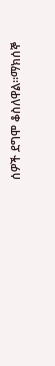ሰዎች ደግሞ ቆስለዋል።ማክሰኞ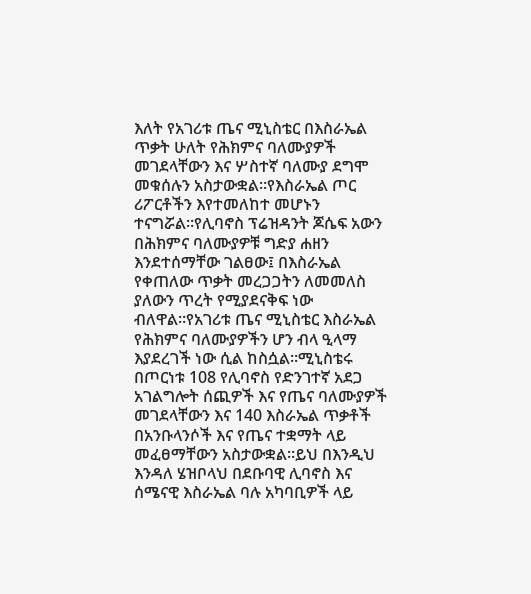እለት የአገሪቱ ጤና ሚኒስቴር በእስራኤል ጥቃት ሁለት የሕክምና ባለሙያዎች መገደላቸውን እና ሦስተኛ ባለሙያ ደግሞ መቁሰሉን አስታውቋል።የእስራኤል ጦር ሪፖርቶችን እየተመለከተ መሆኑን ተናግሯል።የሊባኖስ ፕሬዝዳንት ጆሴፍ አውን በሕክምና ባለሙያዎቹ ግድያ ሐዘን እንደተሰማቸው ገልፀው፤ በእስራኤል የቀጠለው ጥቃት መረጋጋትን ለመመለስ ያለውን ጥረት የሚያደናቅፍ ነው ብለዋል።የአገሪቱ ጤና ሚኒስቴር እስራኤል የሕክምና ባለሙያዎችን ሆን ብላ ዒላማ እያደረገች ነው ሲል ከስሷል።ሚኒስቴሩ በጦርነቱ 108 የሊባኖስ የድንገተኛ አደጋ አገልግሎት ሰጪዎች እና የጤና ባለሙያዎች መገደላቸውን እና 140 እስራኤል ጥቃቶች በአንቡላንሶች እና የጤና ተቋማት ላይ መፈፀማቸውን አስታውቋል።ይህ በእንዲህ እንዳለ ሄዝቦላህ በደቡባዊ ሊባኖስ እና ሰሜናዊ እስራኤል ባሉ አካባቢዎች ላይ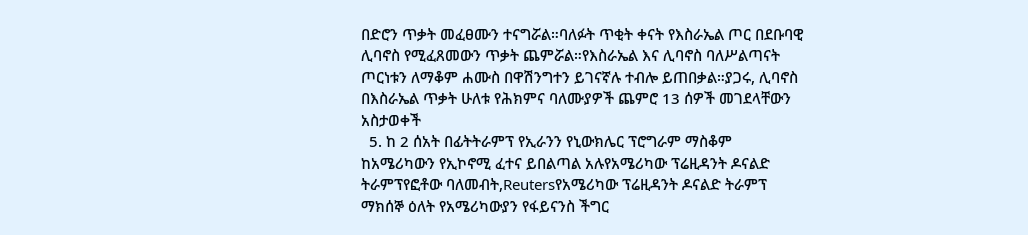በድሮን ጥቃት መፈፀሙን ተናግሯል።ባለፉት ጥቂት ቀናት የእስራኤል ጦር በደቡባዊ ሊባኖስ የሚፈጸመውን ጥቃት ጨምሯል።የእስራኤል እና ሊባኖስ ባለሥልጣናት ጦርነቱን ለማቆም ሐሙስ በዋሽንግተን ይገናኛሉ ተብሎ ይጠበቃል።ያጋሩ, ሊባኖስ በእስራኤል ጥቃት ሁለቱ የሕክምና ባለሙያዎች ጨምሮ 13 ሰዎች መገደላቸውን አስታወቀች
  5. ከ 2 ሰአት በፊትትራምፕ የኢራንን የኒውክሌር ፕሮግራም ማስቆም ከአሜሪካውን የኢኮኖሚ ፈተና ይበልጣል አሉየአሜሪካው ፕሬዚዳንት ዶናልድ ትራምፕየፎቶው ባለመብት,Reutersየአሜሪካው ፕሬዚዳንት ዶናልድ ትራምፕ ማክሰኞ ዕለት የአሜሪካውያን የፋይናንስ ችግር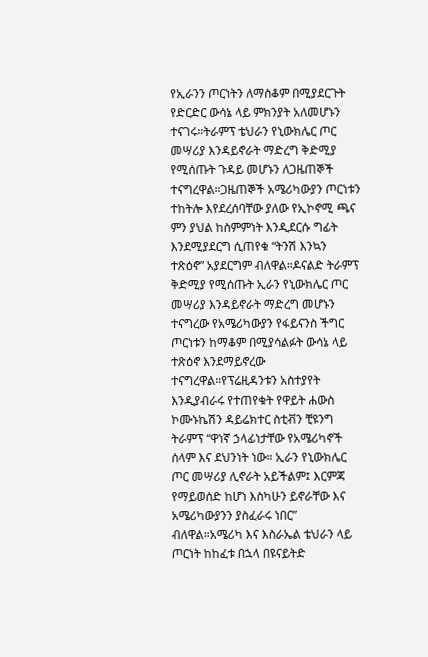የኢራንን ጦርነትን ለማስቆም በሚያደርጉት የድርድር ውሳኔ ላይ ምክንያት አለመሆኑን ተናገሩ።ትራምፕ ቴህራን የኒውክሌር ጦር መሣሪያ እንዳይኖራት ማድረግ ቅድሚያ የሚሰጡት ጉዳይ መሆኑን ለጋዜጠኞች ተናግረዋል።ጋዜጠኞች አሜሪካውያን ጦርነቱን ተከትሎ እየደረሰባቸው ያለው የኢኮኖሚ ጫና ምን ያህል ከስምምነት እንዲደርሱ ግፊት እንደሚያደርግ ሲጠየቁ “ትንሽ እንኳን ተጽዕኖ” አያደርግም ብለዋል።ዶናልድ ትራምፕ ቅድሚያ የሚሰጡት ኢራን የኒውክሌር ጦር መሣሪያ እንዳይኖራት ማድረግ መሆኑን ተናግረው የአሜሪካውያን የፋይናንስ ችግር ጦርነቱን ከማቆም በሚያሳልፉት ውሳኔ ላይ ተጽዕኖ እንደማይኖረው ተናግረዋል።የፕሬዚዳንቱን አስተያየት እንዲያብራሩ የተጠየቁት የዋይት ሐውስ ኮሙኑኬሽን ዳይሬክተር ስቲቭን ቺዩንግ ትራምፕ “ዋነኛ ኃላፊነታቸው የአሜሪካኖች ሰላም እና ደህንነት ነው። ኢራን የኒውክሌር ጦር መሣሪያ ሊኖራት አይችልም፤ እርምጃ የማይወሰድ ከሆነ እስካሁን ይኖራቸው እና አሜሪካውያንን ያስፈራሩ ነበር” ብለዋል።አሜሪካ እና እስራኤል ቴህራን ላይ ጦርነት ከከፈቱ በኋላ በዩናይትድ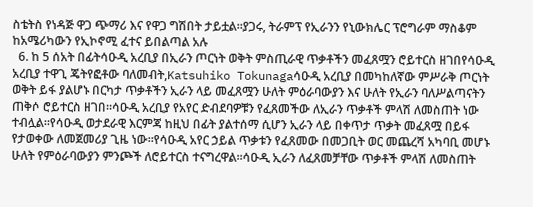ስቴትስ የነዳጅ ዋጋ ጭማሪ እና የዋጋ ግሽበት ታይቷል።ያጋሩ, ትራምፕ የኢራንን የኒውክሌር ፕሮግራም ማስቆም ከአሜሪካውን የኢኮኖሚ ፈተና ይበልጣል አሉ
  6. ከ 5 ሰአት በፊትሳዑዲ አረቢያ በኢራን ጦርነት ወቅት ምስጢራዊ ጥቃቶችን መፈጸሟን ሮይተርስ ዘገበየሳዑዲ አረቢያ ተዋጊ ጄትየፎቶው ባለመብት,Katsuhiko Tokunagaሳዑዲ አረቢያ በመካከለኛው ምሥራቅ ጦርነት ወቅት ይፋ ያልሆኑ በርካታ ጥቃቶችን ኢራን ላይ መፈጸሟን ሁለት ምዕራባውያን እና ሁለት የኢራን ባለሥልጣናትን ጠቅሶ ሮይተርስ ዘገበ።ሳዑዲ አረቢያ የአየር ድብደባዎቹን የፈጸመችው ለኢራን ጥቃቶች ምላሽ ለመስጠት ነው ተብሏል።የሳዑዲ ወታደራዊ እርምጃ ከዚህ በፊት ያልተሰማ ሲሆን ኢራን ላይ በቀጥታ ጥቃት መፈጸሟ በይፋ የታወቀው ለመጀመሪያ ጊዜ ነው።የሳዑዲ አየር ኃይል ጥቃቱን የፈጸመው በመጋቢት ወር መጨረሻ አካባቢ መሆኑ ሁለት የምዕራባውያን ምንጮች ለሮይተርስ ተናግረዋል።ሳዑዲ ኢራን ለፈጸመቻቸው ጥቃቶች ምላሽ ለመስጠት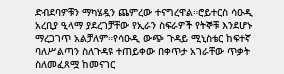ድብደባዎቹን ማካሄዷን ጨምረው ተናግረዋል።ሮይተርስ ሳዑዲ አረቢያ ዒላማ ያደረገቻቸው የኢራን ስፍራዎች የትኞቹ እንደሆኑ ማረጋገጥ አልቻለም።የሳዑዲ ውጭ ጉዳይ ሚኒስቴር ከፍተኛ ባለሥልጣን ስለጉዳዩ ተጠይቀው በቀጥታ አገራቸው ጥቃት ስለመፈጸሟ ከመናገር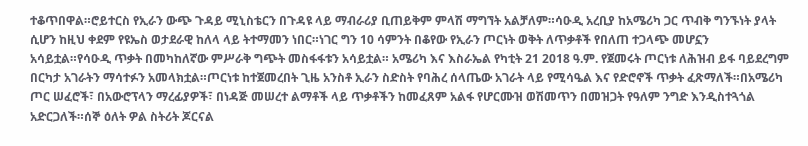ተቆጥበዋል።ሮይተርስ የኢራን ውጭ ጉዳይ ሚኒስቴርን በጉዳዩ ላይ ማብራሪያ ቢጠይቅም ምላሽ ማግኘት አልቻለም።ሳዑዲ አረቢያ ከአሜሪካ ጋር ጥብቅ ግንኙነት ያላት ሲሆን ከዚህ ቀደም የዩኤስ ወታደራዊ ከለላ ላይ ትተማመን ነበር።ነገር ግን 10 ሳምንት በቆየው የኢራን ጦርነት ወቅት ለጥቃቶች የበለጠ ተጋላጭ መሆኗን አሳይቷል።የሳዑዲ ጥቃት በመካከለኛው ምሥራቅ ግጭት መስፋፋቱን አሳይቷል። አሜሪካ እና እስራኤል የካቲት 21 2018 ዓ.ም. የጀመሩት ጦርነቱ ለሕዝብ ይፋ ባይደረግም በርካታ አገራትን ማሳተፉን አመላክቷል።ጦርነቱ ከተጀመረበት ጊዜ አንስቶ ኢራን ስድስት የባሕረ ሰላጤው አገራት ላይ የሚሳዔል እና የድሮኖች ጥቃት ፈጽማለች።በአሜሪካ ጦር ሠፈሮች፣ በአውሮፕላን ማረፊያዎች፣ በነዳጅ መሠረተ ልማቶች ላይ ጥቃቶችን ከመፈጸም አልፋ የሆርሙዝ ወሽመጥን በመዝጋት የዓለም ንግድ እንዲስተጓጎል አድርጋለች።ሰኞ ዕለት ዎል ስትሪት ጆርናል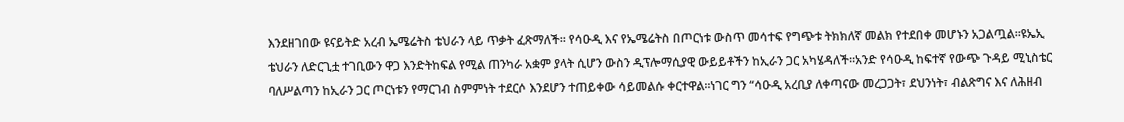እንደዘገበው ዩናይትድ አረብ ኤሜሬትስ ቴህራን ላይ ጥቃት ፈጽማለች። የሳዑዲ እና የኤሜሬትስ በጦርነቱ ውስጥ መሳተፍ የግጭቱ ትክክለኛ መልክ የተደበቀ መሆኑን አጋልጧል።ዩኤኢ ቴህራን ለድርጊቷ ተገቢውን ዋጋ እንድትከፍል የሚል ጠንካራ አቋም ያላት ሲሆን ውስን ዲፕሎማሲያዊ ውይይቶችን ከኢራን ጋር አካሄዳለች።አንድ የሳዑዲ ከፍተኛ የውጭ ጉዳይ ሚኒስቴር ባለሥልጣን ከኢራን ጋር ጦርነቱን የማርገብ ስምምነት ተደርሶ እንደሆን ተጠይቀው ሳይመልሱ ቀርተዋል።ነገር ግን “ሳዑዲ አረቢያ ለቀጣናው መረጋጋት፣ ደህንነት፣ ብልጽግና እና ለሕዘብ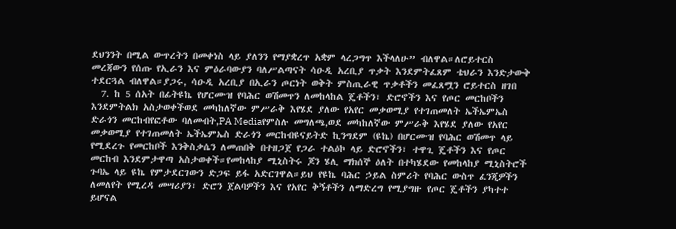ደህንንት በሚል ውጥረትን በመቀነስ ላይ ያለንን የማያቋረጥ አቋም ላረጋግጥ እችላለሁ” ብለዋል።ለሮይተርስ መረጃውን የሰጡ የኢራን እና ምዕራባውያን ባለሥልጣናት ሳዑዲ አረቢያ ጥቃት እንደምትፈጸም ቴህራን እንድታውቅ ተደርጓል ብለዋል።ያጋሩ, ሳዑዲ አረቢያ በኢራን ጦርነት ወቅት ምስጢራዊ ጥቃቶችን መፈጸሟን ሮይተርስ ዘገበ
  7. ከ 5 ሰአት በፊትዩኬ የሆርሙዝ የባሕር ወሽመጥን ለመከላከል ጄቶችን፣ ድሮኖችን እና የጦር መርከቦችን እንደምትልክ አስታወቀችወደ መካከለኛው ምሥራቅ እየሄደ ያለው የአየር መቃወሚያ የተገጠመለት ኤችኤምኤስ ድራጎን መርከብየፎቶው ባለመብት,PA Mediaየምስሉ መግለጫ,ወደ መካከለኛው ምሥራቅ እየሄደ ያለው የአየር መቃወሚያ የተገጠመለት ኤችኤምኤስ ድራጎን መርከብዩናይትድ ኪንግደም (ዩኬ) በሆርሙዝ የባሕር ወሽመጥ ላይ የሚደረጉ የመርከቦች እንቅስቃሴን ለመጠበቅ በተዘጋጀ የጋራ ተልዕኮ ላይ ድሮኖችን፣ ተዋጊ ጄቶችን እና የጦር መርከብ እንደምታዋጣ አስታወቀች።የመከላከያ ሚኒስትሩ ጆን ሄሊ ማክሰኞ ዕለት በተካሄደው የመከላከያ ሚኒስትሮች ጉባኤ ላይ ዩኬ የምታደርገውን ድጋፍ ይፋ አድርገዋል።ይህ የዩኬ ባሕር ኃይል ስምሪት የባሕር ውስጥ ፈንጂዎችን ለመለየት የሚረዳ መሣሪያን፣ ድሮን ጀልባዎችን እና የአየር ቅኝቶችን ለማድረግ የሚያግዙ የጦር ጄቶችን ያካተተ ይሆናል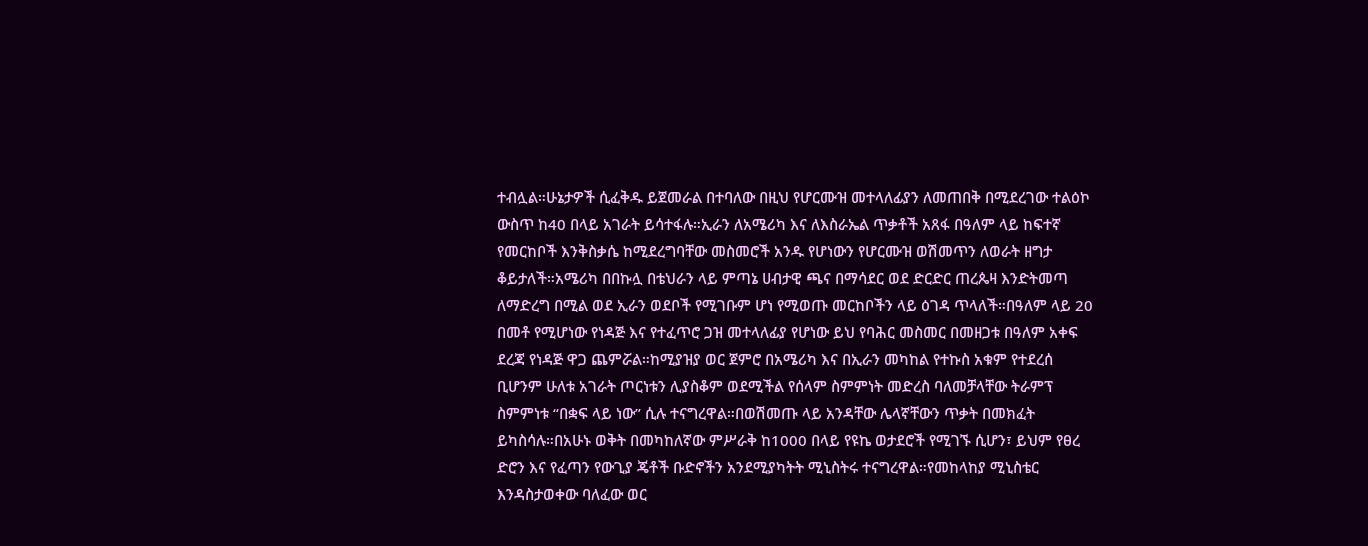ተብሏል።ሁኔታዎች ሲፈቅዱ ይጀመራል በተባለው በዚህ የሆርሙዝ መተላለፊያን ለመጠበቅ በሚደረገው ተልዕኮ ውስጥ ከ40 በላይ አገራት ይሳተፋሉ።ኢራን ለአሜሪካ እና ለእስራኤል ጥቃቶች አጸፋ በዓለም ላይ ከፍተኛ የመርከቦች እንቅስቃሴ ከሚደረግባቸው መስመሮች አንዱ የሆነውን የሆርሙዝ ወሽመጥን ለወራት ዘግታ ቆይታለች።አሜሪካ በበኩሏ በቴህራን ላይ ምጣኔ ሀብታዊ ጫና በማሳደር ወደ ድርድር ጠረጴዛ እንድትመጣ ለማድረግ በሚል ወደ ኢራን ወደቦች የሚገቡም ሆነ የሚወጡ መርከቦችን ላይ ዕገዳ ጥላለች።በዓለም ላይ 20 በመቶ የሚሆነው የነዳጅ እና የተፈጥሮ ጋዝ መተላለፊያ የሆነው ይህ የባሕር መስመር በመዘጋቱ በዓለም አቀፍ ደረጃ የነዳጅ ዋጋ ጨምሯል።ከሚያዝያ ወር ጀምሮ በአሜሪካ እና በኢራን መካከል የተኩስ አቁም የተደረሰ ቢሆንም ሁለቱ አገራት ጦርነቱን ሊያስቆም ወደሚችል የሰላም ስምምነት መድረስ ባለመቻላቸው ትራምፕ ስምምነቱ “በቋፍ ላይ ነው” ሲሉ ተናግረዋል።በወሽመጡ ላይ አንዳቸው ሌላኛቸውን ጥቃት በመክፈት ይካስሳሉ።በአሁኑ ወቅት በመካከለኛው ምሥራቅ ከ1000 በላይ የዩኬ ወታደሮች የሚገኙ ሲሆን፣ ይህም የፀረ ድሮን እና የፈጣን የውጊያ ጄቶች ቡድኖችን አንደሚያካትት ሚኒስትሩ ተናግረዋል።የመከላከያ ሚኒስቴር እንዳስታወቀው ባለፈው ወር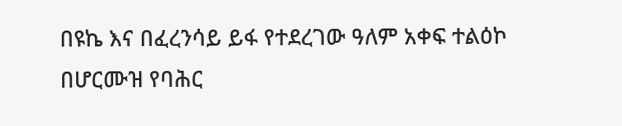በዩኬ እና በፈረንሳይ ይፋ የተደረገው ዓለም አቀፍ ተልዕኮ በሆርሙዝ የባሕር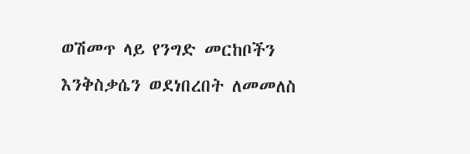ወሽመጥ ላይ የንግድ መርከቦችን እንቅስቃሴን ወደነበረበት ለመመለስ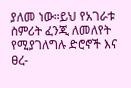ያለመ ነው።ይህ የአገራቱ ስምሪት ፈንጂ ለመለየት የሚያገለግሉ ድሮኖች እና ፀረ-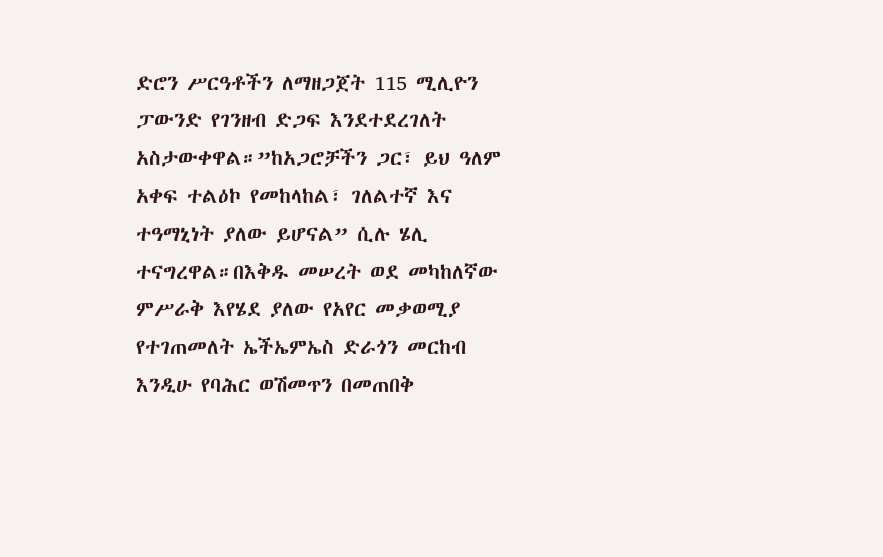ድሮን ሥርዓቶችን ለማዘጋጀት 115 ሚሊዮን ፓውንድ የገንዘብ ድጋፍ እንደተደረገለት አስታውቀዋል።”ከአጋሮቻችን ጋር፣ ይህ ዓለም አቀፍ ተልዕኮ የመከላከል፣ ገለልተኛ እና ተዓማኒነት ያለው ይሆናል” ሲሉ ሄሊ ተናግረዋል።በእቅዱ መሠረት ወደ መካከለኛው ምሥራቅ እየሄደ ያለው የአየር መቃወሚያ የተገጠመለት ኤችኤምኤስ ድራጎን መርከብ እንዲሁ የባሕር ወሽመጥን በመጠበቅ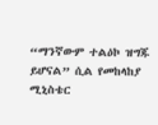“ማንኛውም ተልዕኮ ዝግጁ ይሆናል” ሲል የመከላከያ ሚኒስቴር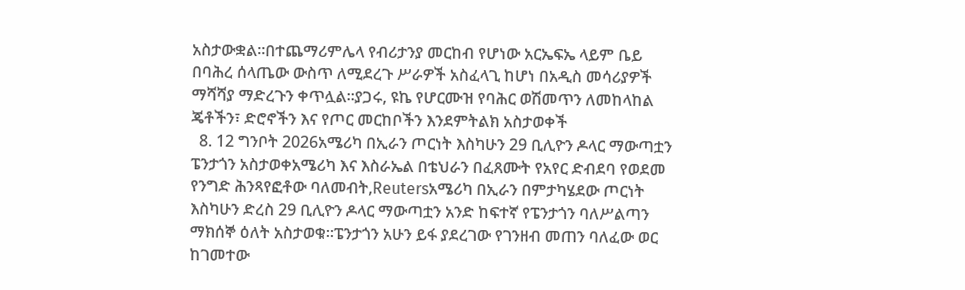አስታውቋል።በተጨማሪምሌላ የብሪታንያ መርከብ የሆነው አርኤፍኤ ላይም ቤይ በባሕረ ሰላጤው ውስጥ ለሚደረጉ ሥራዎች አስፈላጊ ከሆነ በአዲስ መሳሪያዎች ማሻሻያ ማድረጉን ቀጥሏል።ያጋሩ, ዩኬ የሆርሙዝ የባሕር ወሽመጥን ለመከላከል ጄቶችን፣ ድሮኖችን እና የጦር መርከቦችን እንደምትልክ አስታወቀች
  8. 12 ግንቦት 2026አሜሪካ በኢራን ጦርነት እስካሁን 29 ቢሊዮን ዶላር ማውጣቷን ፔንታጎን አስታወቀአሜሪካ እና እስራኤል በቴህራን በፈጸሙት የአየር ድብደባ የወደመ የንግድ ሕንጻየፎቶው ባለመብት,Reutersአሜሪካ በኢራን በምታካሄደው ጦርነት እስካሁን ድረስ 29 ቢሊዮን ዶላር ማውጣቷን አንድ ከፍተኛ የፔንታጎን ባለሥልጣን ማክሰኞ ዕለት አስታወቁ።ፔንታጎን አሁን ይፋ ያደረገው የገንዘብ መጠን ባለፈው ወር ከገመተው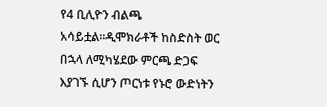የ4 ቢሊዮን ብልጫ አሳይቷል።ዲሞክራቶች ከስድስት ወር በኋላ ለሚካሄደው ምርጫ ድጋፍ እያገኙ ሲሆን ጦርነቱ የኑሮ ውድነትን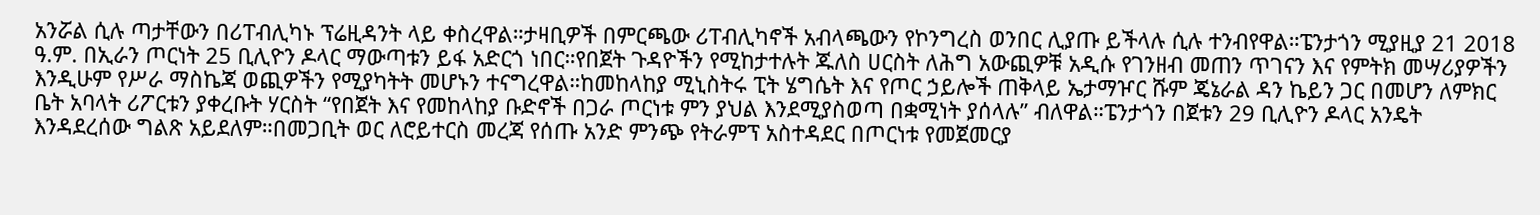አንሯል ሲሉ ጣታቸውን በሪፐብሊካኑ ፕሬዚዳንት ላይ ቀስረዋል።ታዛቢዎች በምርጫው ሪፐብሊካኖች አብላጫውን የኮንግረስ ወንበር ሊያጡ ይችላሉ ሲሉ ተንብየዋል።ፔንታጎን ሚያዚያ 21 2018 ዓ.ም. በኢራን ጦርነት 25 ቢሊዮን ዶላር ማውጣቱን ይፋ አድርጎ ነበር።የበጀት ጉዳዮችን የሚከታተሉት ጁለስ ሀርስት ለሕግ አውጪዎቹ አዲሱ የገንዘብ መጠን ጥገናን እና የምትክ መሣሪያዎችን እንዲሁም የሥራ ማስኬጃ ወጪዎችን የሚያካትት መሆኑን ተናግረዋል።ከመከላከያ ሚኒስትሩ ፒት ሄግሴት እና የጦር ኃይሎች ጠቅላይ ኤታማዦር ሹም ጄኔራል ዳን ኬይን ጋር በመሆን ለምክር ቤት አባላት ሪፖርቱን ያቀረቡት ሃርስት “የበጀት እና የመከላከያ ቡድኖች በጋራ ጦርነቱ ምን ያህል እንደሚያስወጣ በቋሚነት ያሰላሉ” ብለዋል።ፔንታጎን በጀቱን 29 ቢሊዮን ዶላር አንዴት እንዳደረሰው ግልጽ አይደለም።በመጋቢት ወር ለሮይተርስ መረጃ የሰጡ አንድ ምንጭ የትራምፕ አስተዳደር በጦርነቱ የመጀመርያ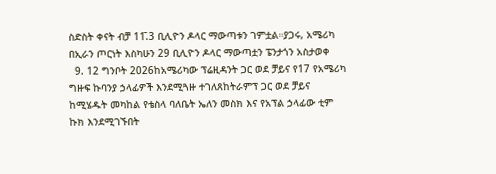ስድስት ቀናት ብቻ 11̄.3 ቢሊዮን ዶላር ማውጣቱን ገምቷል።ያጋሩ, አሜሪካ በኢራን ጦርነት እስካሁን 29 ቢሊዮን ዶላር ማውጣቷን ፔንታጎን አስታወቀ
  9. 12 ግንቦት 2026ከአሜሪካው ፕሬዚዳንት ጋር ወደ ቻይና የ17 የአሜሪካ ግዙፍ ኩባንያ ኃላፊዎች እንደሚጓዙ ተገለጸከትራምፕ ጋር ወደ ቻይና ከሚሄዱት መካከል የቴስላ ባለቤት ኤለን መስክ እና የአፕል ኃላፊው ቲም ኩክ እንደሚገኙበት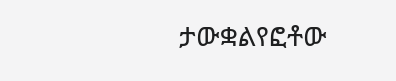ታውቋልየፎቶው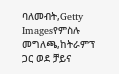ባለመብት,Getty Imagesየምስሉ መግለጫ,ከትራምፕ ጋር ወደ ቻይና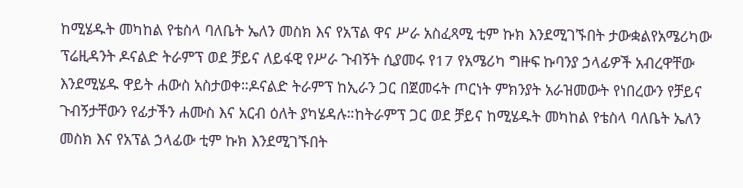ከሚሄዱት መካከል የቴስላ ባለቤት ኤለን መስክ እና የአፕል ዋና ሥራ አስፈጻሚ ቲም ኩክ እንደሚገኙበት ታውቋልየአሜሪካው ፕሬዚዳንት ዶናልድ ትራምፕ ወደ ቻይና ለይፋዊ የሥራ ጉብኝት ሲያመሩ የ17 የአሜሪካ ግዙፍ ኩባንያ ኃላፊዎች አብረዋቸው እንደሚሄዱ ዋይት ሐውስ አስታወቀ።ዶናልድ ትራምፕ ከኢራን ጋር በጀመሩት ጦርነት ምክንያት አራዝመውት የነበረውን የቻይና ጉብኝታቸውን የፊታችን ሐሙስ እና አርብ ዕለት ያካሄዳሉ።ከትራምፕ ጋር ወደ ቻይና ከሚሄዱት መካከል የቴስላ ባለቤት ኤለን መስክ እና የአፕል ኃላፊው ቲም ኩክ እንደሚገኙበት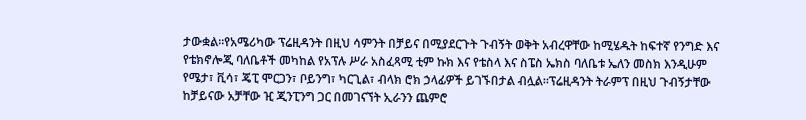ታውቋል።የአሜሪካው ፕሬዚዳንት በዚህ ሳምንት በቻይና በሚያደርጉት ጉብኝት ወቅት አብረዋቸው ከሚሄዱት ከፍተኛ የንግድ እና የቴክኖሎጂ ባለቤቶች መካከል የአፕሉ ሥራ አስፈጻሚ ቲም ኩክ እና የቴስላ እና ስፔስ ኤክስ ባለቤቱ ኤለን መስክ እንዲሁም የሜታ፣ ቪሳ፣ ጄፒ ሞርጋን፣ ቦይንግ፣ ካርጊል፣ ብላክ ሮክ ኃላፊዎች ይገኙበታል ብሏል።ፕሬዚዳንት ትራምፕ በዚህ ጉብኝታቸው ከቻይናው አቻቸው ዢ ጂንፒንግ ጋር በመገናኘት ኢራንን ጨምሮ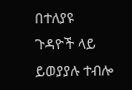በተለያዩ ጉዳዮች ላይ ይወያያሉ ተብሎ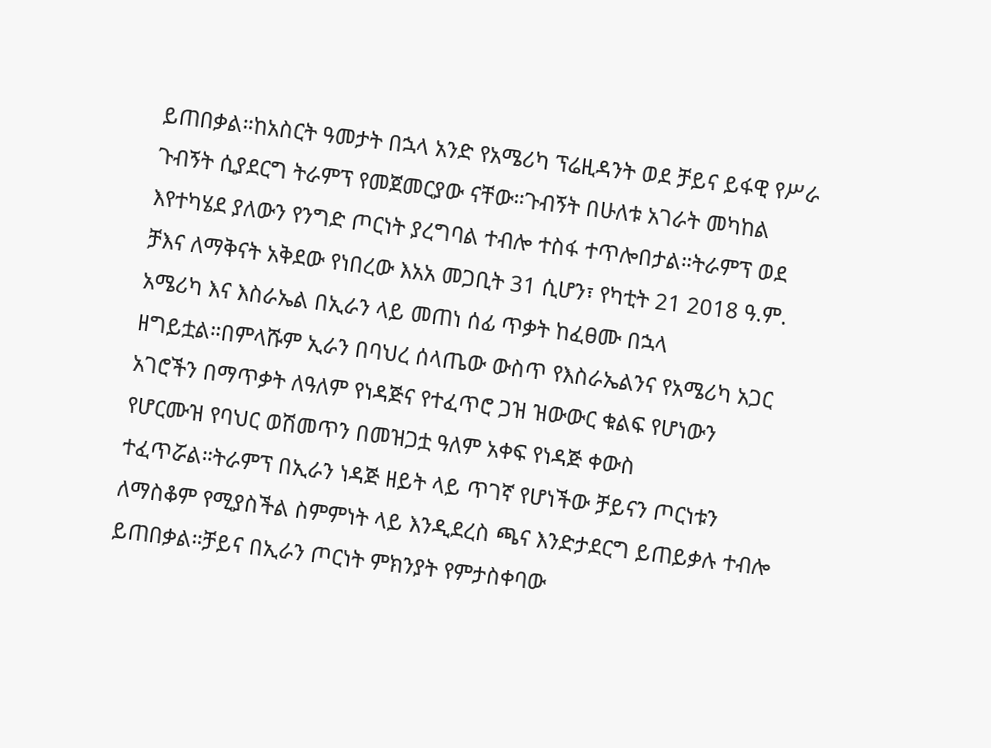ይጠበቃል።ከአስርት ዓመታት በኋላ አንድ የአሜሪካ ፕሬዚዳንት ወደ ቻይና ይፋዊ የሥራ ጉብኝት ሲያደርግ ትራምፕ የመጀመርያው ናቸው።ጉብኝት በሁለቱ አገራት መካከል እየተካሄደ ያለውን የንግድ ጦርነት ያረግባል ተብሎ ተስፋ ተጥሎበታል።ትራምፕ ወደ ቻእና ለማቅናት አቅደው የነበረው እአአ መጋቢት 31 ሲሆን፣ የካቲት 21 2018 ዓ.ም. አሜሪካ እና እስራኤል በኢራን ላይ መጠነ ሰፊ ጥቃት ከፈፀሙ በኋላ ዘግይቷል።በምላሹም ኢራን በባህረ ሰላጤው ውስጥ የእስራኤልንና የአሜሪካ አጋር አገሮችን በማጥቃት ለዓለም የነዳጅና የተፈጥሮ ጋዝ ዝውውር ቁልፍ የሆነውን የሆርሙዝ የባህር ወሽመጥን በመዝጋቷ ዓለም አቀፍ የነዳጅ ቀውስ ተፈጥሯል።ትራምፕ በኢራን ነዳጅ ዘይት ላይ ጥገኛ የሆነችው ቻይናን ጦርነቱን ለማስቆም የሚያስችል ስምምነት ላይ እንዲደረስ ጫና እንድታደርግ ይጠይቃሉ ተብሎ ይጠበቃል።ቻይና በኢራን ጦርነት ምክንያት የምታስቀባው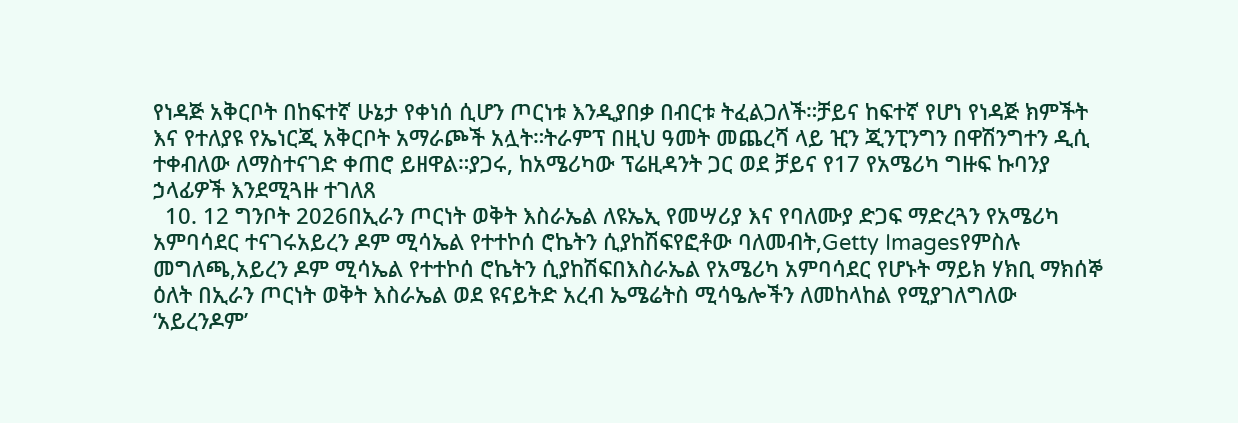የነዳጅ አቅርቦት በከፍተኛ ሁኔታ የቀነሰ ሲሆን ጦርነቱ እንዲያበቃ በብርቱ ትፈልጋለች።ቻይና ከፍተኛ የሆነ የነዳጅ ክምችት እና የተለያዩ የኤነርጂ አቅርቦት አማራጮች አሏት።ትራምፕ በዚህ ዓመት መጨረሻ ላይ ዢን ጂንፒንግን በዋሽንግተን ዲሲ ተቀብለው ለማስተናገድ ቀጠሮ ይዘዋል።ያጋሩ, ከአሜሪካው ፕሬዚዳንት ጋር ወደ ቻይና የ17 የአሜሪካ ግዙፍ ኩባንያ ኃላፊዎች እንደሚጓዙ ተገለጸ
  10. 12 ግንቦት 2026በኢራን ጦርነት ወቅት እስራኤል ለዩኤኢ የመሣሪያ እና የባለሙያ ድጋፍ ማድረጓን የአሜሪካ አምባሳደር ተናገሩአይረን ዶም ሚሳኤል የተተኮሰ ሮኬትን ሲያከሽፍየፎቶው ባለመብት,Getty Imagesየምስሉ መግለጫ,አይረን ዶም ሚሳኤል የተተኮሰ ሮኬትን ሲያከሽፍበእስራኤል የአሜሪካ አምባሳደር የሆኑት ማይክ ሃክቢ ማክሰኞ ዕለት በኢራን ጦርነት ወቅት እስራኤል ወደ ዩናይትድ አረብ ኤሜሬትስ ሚሳዔሎችን ለመከላከል የሚያገለግለው ‘አይረንዶም’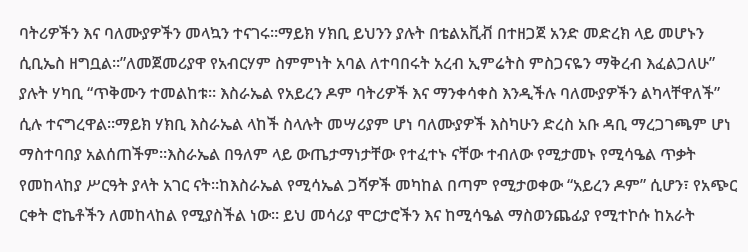ባትሪዎችን እና ባለሙያዎችን መላኳን ተናገሩ።ማይክ ሃክቢ ይህንን ያሉት በቴልአቪቭ በተዘጋጀ አንድ መድረክ ላይ መሆኑን ሲቢኤስ ዘግቧል።”ለመጀመሪያዋ የአብርሃም ስምምነት አባል ለተባበሩት አረብ ኢምሬትስ ምስጋናዬን ማቅረብ እፈልጋለሁ” ያሉት ሃካቢ “ጥቅሙን ተመልከቱ። እስራኤል የአይረን ዶም ባትሪዎች እና ማንቀሳቀስ እንዲችሉ ባለሙያዎችን ልካላቸዋለች” ሲሉ ተናግረዋል።ማይክ ሃክቢ እስራኤል ላከች ስላሉት መሣሪያም ሆነ ባለሙያዎች እስካሁን ድረስ አቡ ዳቢ ማረጋገጫም ሆነ ማስተባበያ አልሰጠችም።እስራኤል በዓለም ላይ ውጤታማነታቸው የተፈተኑ ናቸው ተብለው የሚታመኑ የሚሳዔል ጥቃት የመከላከያ ሥርዓት ያላት አገር ናት።ከእስራኤል የሚሳኤል ጋሻዎች መካከል በጣም የሚታወቀው “አይረን ዶም” ሲሆን፣ የአጭር ርቀት ሮኬቶችን ለመከላከል የሚያስችል ነው። ይህ መሳሪያ ሞርታሮችን እና ከሚሳዔል ማስወንጨፊያ የሚተኮሱ ከአራት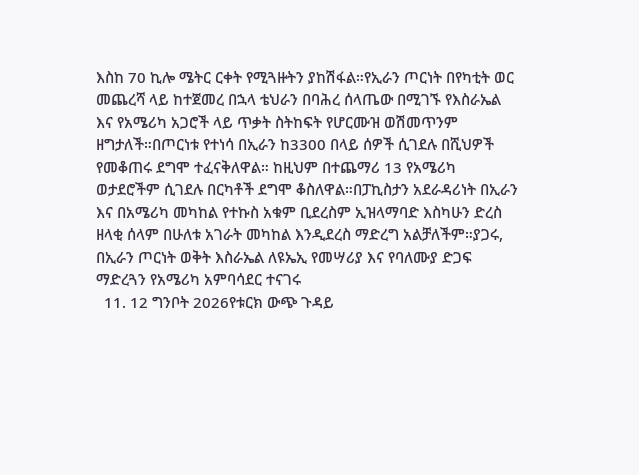እስከ 70 ኪሎ ሜትር ርቀት የሚጓዙትን ያከሽፋል።የኢራን ጦርነት በየካቲት ወር መጨረሻ ላይ ከተጀመረ በኋላ ቴህራን በባሕረ ሰላጤው በሚገኙ የእስራኤል እና የአሜሪካ አጋሮች ላይ ጥቃት ስትከፍት የሆርሙዝ ወሽመጥንም ዘግታለች።በጦርነቱ የተነሳ በኢራን ከ3300 በላይ ሰዎች ሲገደሉ በሺህዎች የመቆጠሩ ደግሞ ተፈናቅለዋል። ከዚህም በተጨማሪ 13 የአሜሪካ ወታደሮችም ሲገደሉ በርካቶች ደግሞ ቆስለዋል።በፓኪስታን አደራዳሪነት በኢራን እና በአሜሪካ መካከል የተኩስ አቁም ቢደረስም ኢዝላማባድ እስካሁን ድረስ ዘላቂ ሰላም በሁለቱ አገራት መካከል እንዲደረስ ማድረግ አልቻለችም።ያጋሩ, በኢራን ጦርነት ወቅት እስራኤል ለዩኤኢ የመሣሪያ እና የባለሙያ ድጋፍ ማድረጓን የአሜሪካ አምባሳደር ተናገሩ
  11. 12 ግንቦት 2026የቱርክ ውጭ ጉዳይ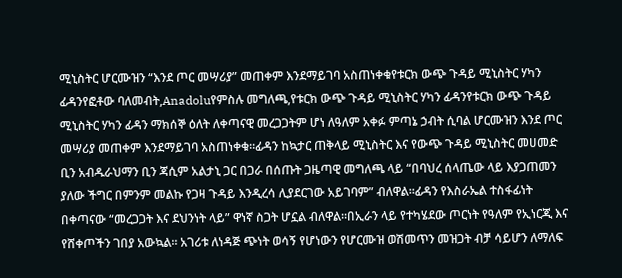ሚኒስትር ሆርሙዝን “እንደ ጦር መሣሪያ” መጠቀም እንደማይገባ አስጠነቀቁየቱርክ ውጭ ጉዳይ ሚኒስትር ሃካን ፊዳንየፎቶው ባለመብት,Anadoluየምስሉ መግለጫ,የቱርክ ውጭ ጉዳይ ሚኒስትር ሃካን ፊዳንየቱርክ ውጭ ጉዳይ ሚኒስትር ሃካን ፊዳን ማክሰኞ ዕለት ለቀጣናዊ መረጋጋትም ሆነ ለዓለም አቀፉ ምጣኔ ኃብት ሲባል ሆርሙዝን እንደ ጦር መሣሪያ መጠቀም እንደማይገባ አስጠነቀቁ።ፊዳን ከኳታር ጠቅላይ ሚኒስትር እና የውጭ ጉዳይ ሚኒስትር መሀመድ ቢን አብዱራህማን ቢን ጃሲም አልታኒ ጋር በጋራ በሰጡት ጋዜጣዊ መግለጫ ላይ “በባህረ ሰላጤው ላይ እያጋጠመን ያለው ችግር በምንም መልኩ የጋዛ ጉዳይ እንዲረሳ ሊያደርገው አይገባም” ብለዋል።ፊዳን የእስራኤል ተስፋፊነት በቀጣናው “መረጋጋት እና ደህንነት ላይ” ዋነኛ ስጋት ሆኗል ብለዋል።በኢራን ላይ የተካሄደው ጦርነት የዓለም የኢነርጂ እና የሸቀጦችን ገበያ አውኳል። አገሪቱ ለነዳጅ ጭነት ወሳኝ የሆነውን የሆርሙዝ ወሽመጥን መዝጋት ብቻ ሳይሆን ለማለፍ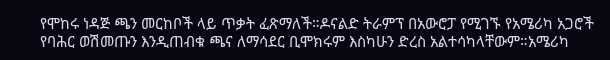የሞከሩ ነዳጅ ጫን መርከቦች ላይ ጥቃት ፈጽማለች።ዶናልድ ትራምፕ በአውሮፓ የሚገኙ የአሜሪካ አጋሮች የባሕር ወሽመጡን እንዲጠብቁ ጫና ለማሳደር ቢሞክሩም እስካሁን ድረስ አልተሳካላቸውም።አሜሪካ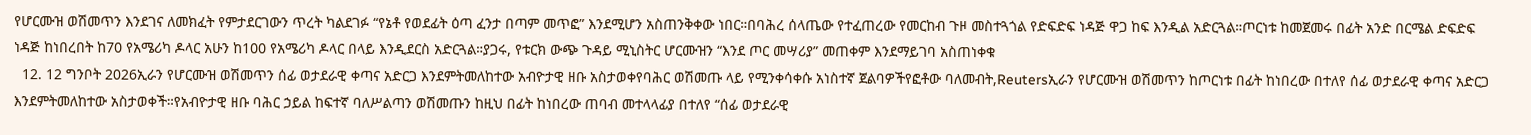የሆርሙዝ ወሽመጥን እንደገና ለመክፈት የምታደርገውን ጥረት ካልደገፉ “የኔቶ የወደፊት ዕጣ ፈንታ በጣም መጥፎ” እንደሚሆን አስጠንቅቀው ነበር።በባሕረ ሰላጤው የተፈጠረው የመርከብ ጉዞ መስተጓጎል የድፍድፍ ነዳጅ ዋጋ ከፍ እንዲል አድርጓል።ጦርነቱ ከመጀመሩ በፊት አንድ በርሜል ድፍድፍ ነዳጅ ከነበረበት ከ70 የአሜሪካ ዶላር አሁን ከ100 የአሜሪካ ዶላር በላይ እንዲደርስ አድርጓል።ያጋሩ, የቱርክ ውጭ ጉዳይ ሚኒስትር ሆርሙዝን “እንደ ጦር መሣሪያ” መጠቀም እንደማይገባ አስጠነቀቁ
  12. 12 ግንቦት 2026ኢራን የሆርሙዝ ወሽመጥን ሰፊ ወታደራዊ ቀጣና አድርጋ እንደምትመለከተው አብዮታዊ ዘቡ አስታወቀየባሕር ወሽመጡ ላይ የሚንቀሳቀሱ አነስተኛ ጀልባዎችየፎቶው ባለመብት,Reutersኢራን የሆርሙዝ ወሽመጥን ከጦርነቱ በፊት ከነበረው በተለየ ሰፊ ወታደራዊ ቀጣና አድርጋ እንደምትመለከተው አስታወቀች።የአብዮታዊ ዘቡ ባሕር ኃይል ከፍተኛ ባለሥልጣን ወሽመጡን ከዚህ በፊት ከነበረው ጠባብ መተላላፊያ በተለየ “ሰፊ ወታደራዊ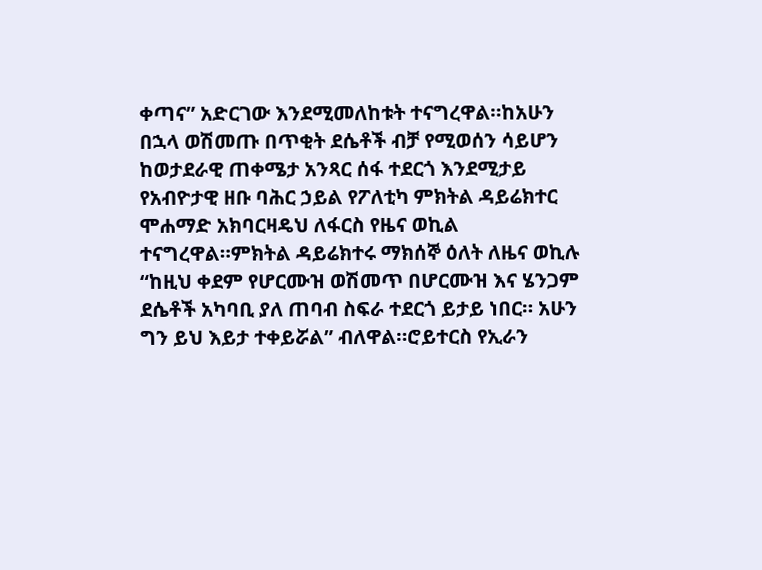ቀጣና” አድርገው እንደሚመለከቱት ተናግረዋል።ከአሁን በኋላ ወሽመጡ በጥቂት ደሴቶች ብቻ የሚወሰን ሳይሆን ከወታደራዊ ጠቀሜታ አንጻር ሰፋ ተደርጎ እንደሚታይ የአብዮታዊ ዘቡ ባሕር ኃይል የፖለቲካ ምክትል ዳይሬክተር ሞሐማድ አክባርዛዴህ ለፋርስ የዜና ወኪል ተናግረዋል።ምክትል ዳይሬክተሩ ማክሰኞ ዕለት ለዜና ወኪሉ “ከዚህ ቀደም የሆርሙዝ ወሽመጥ በሆርሙዝ እና ሄንጋም ደሴቶች አካባቢ ያለ ጠባብ ስፍራ ተደርጎ ይታይ ነበር። አሁን ግን ይህ እይታ ተቀይሯል” ብለዋል።ሮይተርስ የኢራን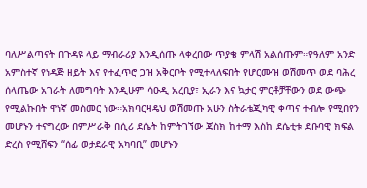ባለሥልጣናት በጉዳዩ ላይ ማብራሪያ እንዲሰጡ ላቀረበው ጥያቄ ምላሽ አልሰጡም።የዓለም አንድ አምስተኛ የነዳጅ ዘይት እና የተፈጥሮ ጋዝ አቅርቦት የሚተላለፍበት የሆርሙዝ ወሽመጥ ወደ ባሕረ ሰላጤው አገራት ለመግባት እንዲሁም ሳዑዲ አረቢያ፣ ኢራን እና ኳታር ምርቶቻቸውን ወደ ውጭ የሚልኩበት ዋነኛ መስመር ነው።አክባርዛዴህ ወሽመጡ አሁን ስትራቴጂካዊ ቀጣና ተብሎ የሚበየን መሆኑን ተናግረው በምሥራቅ በሲሪ ደሴት ከምትገኘው ጃስክ ከተማ እስከ ደሴቲቱ ደቡባዊ ክፍል ድረስ የሚሸፍን “ሰፊ ወታደራዊ አካባቢ” መሆኑን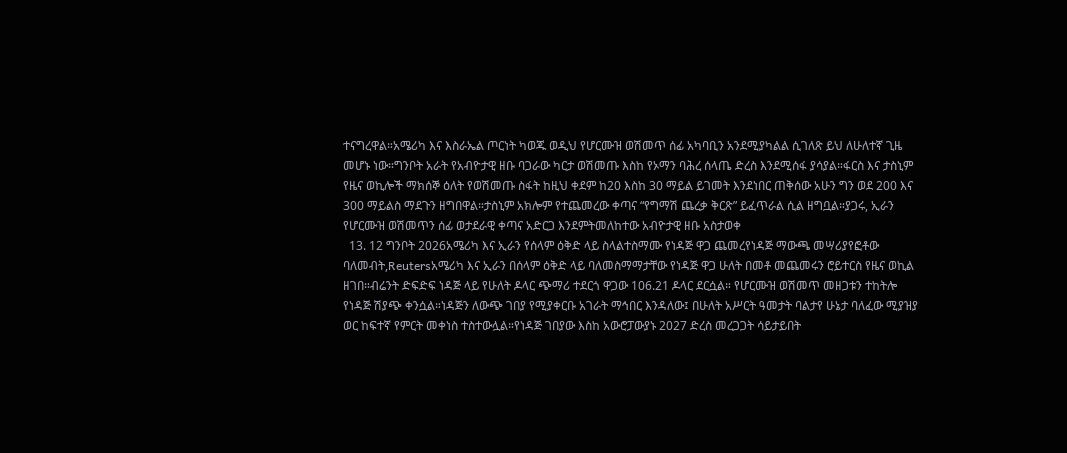ተናግረዋል።አሜሪካ እና እስራኤል ጦርነት ካወጁ ወዲህ የሆርሙዝ ወሽመጥ ሰፊ አካባቢን አንደሚያካልል ሲገለጽ ይህ ለሁለተኛ ጊዜ መሆኑ ነው።ግንቦት አራት የአብዮታዊ ዘቡ ባጋራው ካርታ ወሽመጡ እስከ የኦማን ባሕረ ሰላጤ ድረስ እንደሚሰፋ ያሳያል።ፋርስ እና ታስኒም የዜና ወኪሎች ማክሰኞ ዕለት የወሽመጡ ስፋት ከዚህ ቀደም ከ20 እስከ 30 ማይል ይገመት እንደነበር ጠቅሰው አሁን ግን ወደ 200 እና 300 ማይልስ ማደጉን ዘግበዋል።ታስኒም አክሎም የተጨመረው ቀጣና “የግማሽ ጨረቃ ቅርጽ” ይፈጥራል ሲል ዘግቧል።ያጋሩ, ኢራን የሆርሙዝ ወሽመጥን ሰፊ ወታደራዊ ቀጣና አድርጋ እንደምትመለከተው አብዮታዊ ዘቡ አስታወቀ
  13. 12 ግንቦት 2026አሜሪካ እና ኢራን የሰላም ዕቅድ ላይ ስላልተስማሙ የነዳጅ ዋጋ ጨመረየነዳጅ ማውጫ መሣሪያየፎቶው ባለመብት,Reutersአሜሪካ እና ኢራን በሰላም ዕቅድ ላይ ባለመስማማታቸው የነዳጅ ዋጋ ሁለት በመቶ መጨመሩን ሮይተርስ የዜና ወኪል ዘገበ።ብሬንት ድፍድፍ ነዳጅ ላይ የሁለት ዶላር ጭማሪ ተደርጎ ዋጋው 106.21 ዶላር ደርሷል። የሆርሙዝ ወሽመጥ መዘጋቱን ተከትሎ የነዳጅ ሽያጭ ቀንሷል።ነዳጅን ለውጭ ገበያ የሚያቀርቡ አገራት ማኅበር እንዳለው፤ በሁለት አሥርት ዓመታት ባልታየ ሁኔታ ባለፈው ሚያዝያ ወር ከፍተኛ የምርት መቀነስ ተስተውሏል።የነዳጅ ገበያው እስከ አውሮፓውያኑ 2027 ድረስ መረጋጋት ሳይታይበት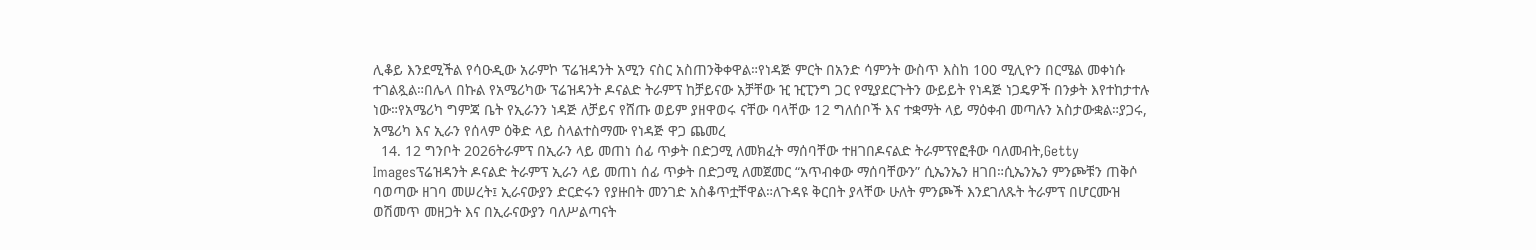ሊቆይ እንደሚችል የሳዑዲው አራምኮ ፕሬዝዳንት አሚን ናስር አስጠንቅቀዋል።የነዳጅ ምርት በአንድ ሳምንት ውስጥ እስከ 100 ሚሊዮን በርሜል መቀነሱ ተገልጿል።በሌላ በኩል የአሜሪካው ፕሬዝዳንት ዶናልድ ትራምፕ ከቻይናው አቻቸው ዢ ዢፒንግ ጋር የሚያደርጉትን ውይይት የነዳጅ ነጋዴዎች በንቃት እየተከታተሉ ነው።የአሜሪካ ግምጃ ቤት የኢራንን ነዳጅ ለቻይና የሸጡ ወይም ያዘዋወሩ ናቸው ባላቸው 12 ግለሰቦች እና ተቋማት ላይ ማዕቀብ መጣሉን አስታውቋል።ያጋሩ, አሜሪካ እና ኢራን የሰላም ዕቅድ ላይ ስላልተስማሙ የነዳጅ ዋጋ ጨመረ
  14. 12 ግንቦት 2026ትራምፕ በኢራን ላይ መጠነ ሰፊ ጥቃት በድጋሚ ለመክፈት ማሰባቸው ተዘገበዶናልድ ትራምፕየፎቶው ባለመብት,Getty Imagesፕሬዝዳንት ዶናልድ ትራምፕ ኢራን ላይ መጠነ ሰፊ ጥቃት በድጋሚ ለመጀመር “አጥብቀው ማሰባቸውን” ሲኤንኤን ዘገበ።ሲኤንኤን ምንጮቹን ጠቅሶ ባወጣው ዘገባ መሠረት፤ ኢራናውያን ድርድሩን የያዙበት መንገድ አስቆጥቷቸዋል።ለጉዳዩ ቅርበት ያላቸው ሁለት ምንጮች እንደገለጹት ትራምፕ በሆርሙዝ ወሽመጥ መዘጋት እና በኢራናውያን ባለሥልጣናት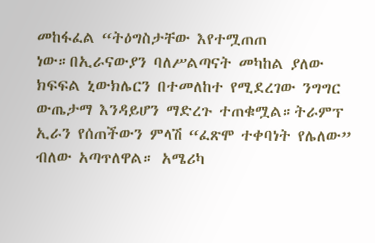መከፋፈል “ትዕግስታቸው እየተሟጠጠ ነው።በኢራናውያን ባለሥልጣናት መካከል ያለው ክፍፍል ኒውክሌርን በተመለከተ የሚደረገው ንግግር ውጤታማ እንዳይሆን ማድረጉ ተጠቁሟል።ትራምፕ ኢራን የሰጠችውን ምላሽ “ፈጽሞ ተቀባነት የሌለው” ብለው አጣጥለዋል። አሜሪካ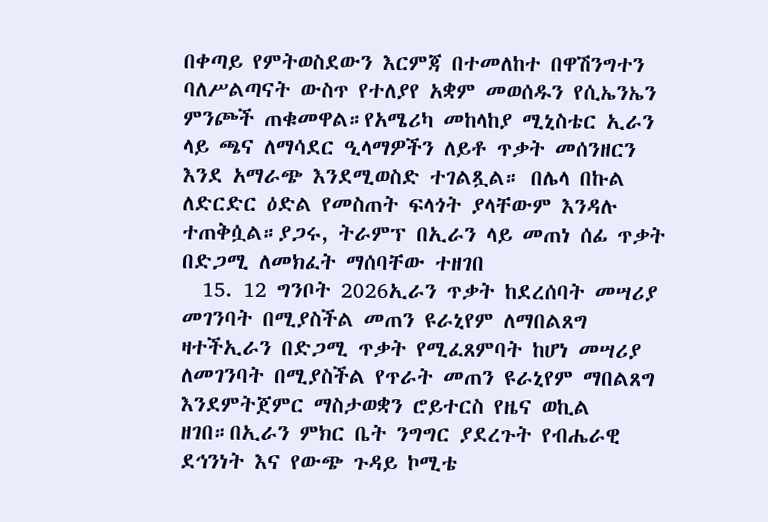በቀጣይ የምትወስደውን እርምጃ በተመለከተ በዋሽንግተን ባለሥልጣናት ውስጥ የተለያየ አቋም መወሰዱን የሲኤንኤን ምንጮች ጠቁመዋል።የአሜሪካ መከላከያ ሚኒስቴር ኢራን ላይ ጫና ለማሳደር ዒላማዎችን ለይቶ ጥቃት መሰንዘርን እንደ አማራጭ እንደሚወስድ ተገልጿል። በሌላ በኩል ለድርድር ዕድል የመስጠት ፍላጎት ያላቸውም እንዳሉ ተጠቅሷል።ያጋሩ, ትራምፕ በኢራን ላይ መጠነ ሰፊ ጥቃት በድጋሚ ለመክፈት ማሰባቸው ተዘገበ
  15. 12 ግንቦት 2026ኢራን ጥቃት ከደረሰባት መሣሪያ መገንባት በሚያስችል መጠን ዩራኒየም ለማበልጸግ ዛተችኢራን በድጋሚ ጥቃት የሚፈጸምባት ከሆነ መሣሪያ ለመገንባት በሚያስችል የጥራት መጠን ዩራኒየም ማበልጸግ እንደምትጀምር ማስታወቋን ሮይተርስ የዜና ወኪል ዘገበ።በኢራን ምክር ቤት ንግግር ያደረጉት የብሔራዊ ደኅንነት እና የውጭ ጉዳይ ኮሚቴ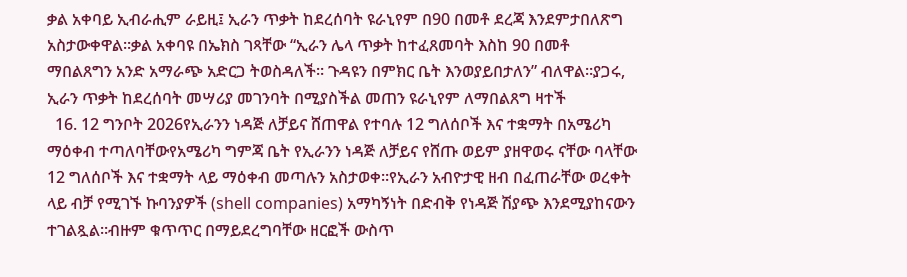ቃል አቀባይ ኢብራሒም ራይዚ፤ ኢራን ጥቃት ከደረሰባት ዩራኒየም በ90 በመቶ ደረጃ እንደምታበለጽግ አስታውቀዋል።ቃል አቀባዩ በኤክስ ገጻቸው “ኢራን ሌላ ጥቃት ከተፈጸመባት እስከ 90 በመቶ ማበልጸግን አንድ አማራጭ አድርጋ ትወስዳለች። ጉዳዩን በምክር ቤት እንወያይበታለን” ብለዋል።ያጋሩ, ኢራን ጥቃት ከደረሰባት መሣሪያ መገንባት በሚያስችል መጠን ዩራኒየም ለማበልጸግ ዛተች
  16. 12 ግንቦት 2026የኢራንን ነዳጅ ለቻይና ሸጠዋል የተባሉ 12 ግለሰቦች እና ተቋማት በአሜሪካ ማዕቀብ ተጣለባቸውየአሜሪካ ግምጃ ቤት የኢራንን ነዳጅ ለቻይና የሸጡ ወይም ያዘዋወሩ ናቸው ባላቸው 12 ግለሰቦች እና ተቋማት ላይ ማዕቀብ መጣሉን አስታወቀ።የኢራን አብዮታዊ ዘብ በፈጠራቸው ወረቀት ላይ ብቻ የሚገኙ ኩባንያዎች (shell companies) አማካኝነት በድብቅ የነዳጅ ሽያጭ እንደሚያከናውን ተገልጿል።ብዙም ቁጥጥር በማይደረግባቸው ዘርፎች ውስጥ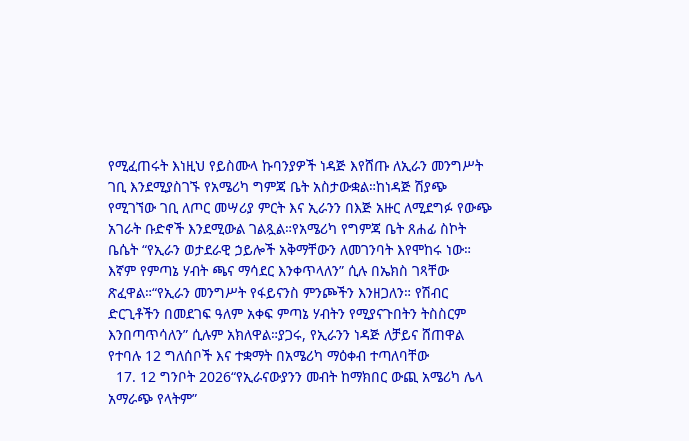የሚፈጠሩት እነዚህ የይስሙላ ኩባንያዎች ነዳጅ እየሸጡ ለኢራን መንግሥት ገቢ እንደሚያስገኙ የአሜሪካ ግምጃ ቤት አስታውቋል።ከነዳጅ ሽያጭ የሚገኘው ገቢ ለጦር መሣሪያ ምርት እና ኢራንን በእጅ አዙር ለሚደግፉ የውጭ አገራት ቡድኖች እንደሚውል ገልጿል።የአሜሪካ የግምጃ ቤት ጸሐፊ ስኮት ቤሴት “የኢራን ወታደራዊ ኃይሎች አቅማቸውን ለመገንባት እየሞከሩ ነው። እኛም የምጣኔ ሃብት ጫና ማሳደር እንቀጥላለን” ሲሉ በኤክስ ገጻቸው ጽፈዋል።“የኢራን መንግሥት የፋይናንስ ምንጮችን እንዘጋለን። የሽብር ድርጊቶችን በመደገፍ ዓለም አቀፍ ምጣኔ ሃብትን የሚያናጉበትን ትስስርም እንበጣጥሳለን” ሲሉም አክለዋል።ያጋሩ, የኢራንን ነዳጅ ለቻይና ሸጠዋል የተባሉ 12 ግለሰቦች እና ተቋማት በአሜሪካ ማዕቀብ ተጣለባቸው
  17. 12 ግንቦት 2026“የኢራናውያንን መብት ከማክበር ውጪ አሜሪካ ሌላ አማራጭ የላትም”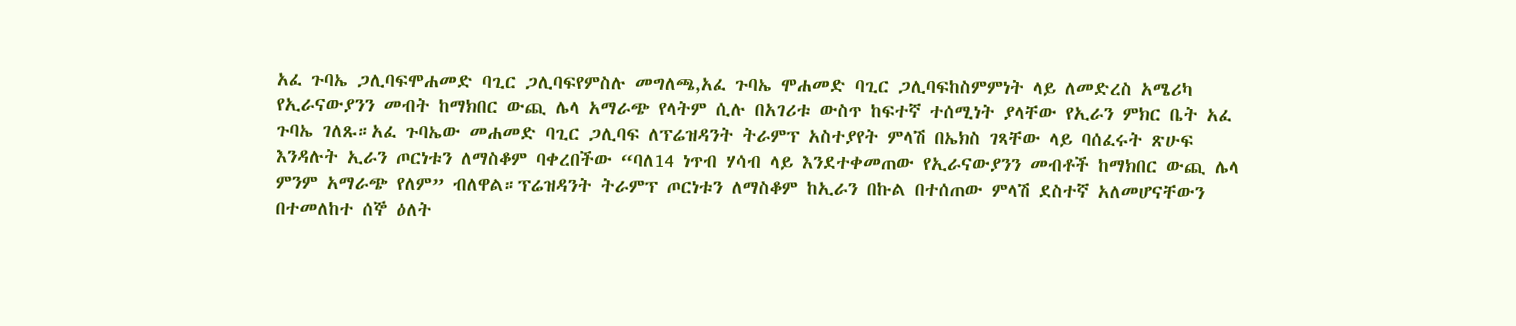አፈ ጉባኤ ጋሊባፍሞሐመድ ባጊር ጋሊባፍየምስሉ መግለጫ,አፈ ጉባኤ ሞሐመድ ባጊር ጋሊባፍከስምምነት ላይ ለመድረስ አሜሪካ የኢራናውያንን መብት ከማክበር ውጪ ሌላ አማራጭ የላትም ሲሉ በአገሪቱ ውስጥ ከፍተኛ ተሰሚነት ያላቸው የኢራን ምክር ቤት አፈ ጉባኤ ገለጹ።አፈ ጉባኤው መሐመድ ባጊር ጋሊባፍ ለፕሬዝዳንት ትራምፕ አስተያየት ምላሽ በኤክስ ገጻቸው ላይ ባሰፈሩት ጽሁፍ እንዳሉት ኢራን ጦርነቱን ለማስቆም ባቀረበችው “ባለ14 ነጥብ ሃሳብ ላይ እንደተቀመጠው የኢራናውያንን መብቶች ከማክበር ውጪ ሌላ ምንም አማራጭ የለም” ብለዋል።ፕሬዝዳንት ትራምፕ ጦርነቱን ለማስቆም ከኢራን በኩል በተሰጠው ምላሽ ደስተኛ አለመሆናቸውን በተመለከተ ሰኞ ዕለት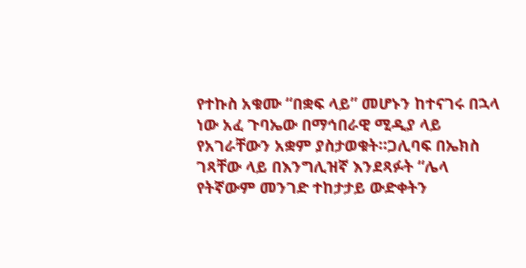የተኩስ አቁሙ “በቋፍ ላይ” መሆኑን ከተናገሩ በኋላ ነው አፈ ጉባኤው በማኅበራዊ ሚዲያ ላይ የአገራቸውን አቋም ያስታወቁት።ጋሊባፍ በኤክስ ገጻቸው ላይ በእንግሊዝኛ እንደጻፉት “ሌላ የትኛውም መንገድ ተከታታይ ውድቀትን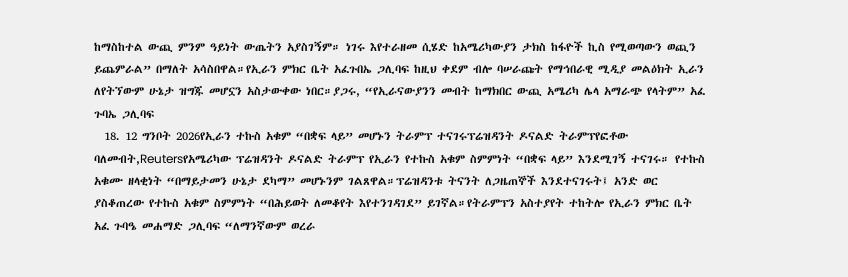ከማስከተል ውጪ ምንም ዓይነት ውጤትን አያስገኝም። ነገሩ እየተራዘመ ሲሄድ ከአሜሪካውያን ታክስ ከፋዮች ኪስ የሚወጣውን ወጪን ይጨምራል” በማለት አሳስበዋል።የኢራን ምክር ቤት አፈጉበኤ ጋሊባፍ ከዚህ ቀደም ብሎ ባሠራጩት የማኅበራዊ ሚዲያ መልዕክት ኢራን ለየትኘውም ሁኔታ ዝግጁ መሆኗን አስታውቀው ነበር።ያጋሩ, “የኢራናውያንን መብት ከማክበር ውጪ አሜሪካ ሌላ አማራጭ የላትም” አፈ ጉባኤ ጋሊባፍ
  18. 12 ግንቦት 2026የኢራን ተኩስ አቁም “በቋፍ ላይ” መሆኑን ትራምፕ ተናገሩፕሬዝዳንት ዶናልድ ትራምፕየፎቶው ባለመብት,Reutersየአሜሪካው ፕሬዝዳንት ዶናልድ ትራምፕ የኢራን የተኩስ አቁም ስምምነት “በቋፍ ላይ” እንደሚገኝ ተናገሩ። የተኩስ አቁሙ ዘላቂነት “በማይታመን ሁኔታ ደካማ” መሆኑንም ገልጸዋል።ፕሬዝዳንቱ ትናንት ለጋዜጠኞች እንደተናገሩት፤ አንድ ወር ያስቆጠረው የተኩስ አቁም ስምምነት “በሕይወት ለመቆየት እየተንገዳገደ” ይገኛል።የትራምፕን አስተያየት ተከትሎ የኢራን ምክር ቤት አፈ ጉባዔ መሐማድ ጋሊባፍ “ለማንኛውም ወረራ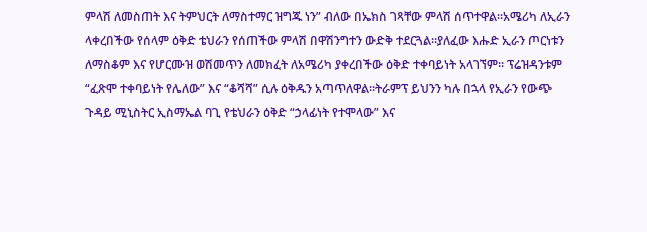ምላሽ ለመስጠት እና ትምህርት ለማስተማር ዝግጁ ነን” ብለው በኤክስ ገጻቸው ምላሽ ሰጥተዋል።አሜሪካ ለኢራን ላቀረበችው የሰላም ዕቅድ ቴህራን የሰጠችው ምላሽ በዋሽንግተን ውድቅ ተደርጓል።ያለፈው እሑድ ኢራን ጦርነቱን ለማስቆም እና የሆርሙዝ ወሽመጥን ለመክፈት ለአሜሪካ ያቀረበችው ዕቅድ ተቀባይነት አላገኘም። ፕሬዝዳንቱም “ፈጽሞ ተቀባይነት የሌለው” እና “ቆሻሻ” ሲሉ ዕቅዱን አጣጥለዋል።ትራምፕ ይህንን ካሉ በኋላ የኢራን የውጭ ጉዳይ ሚኒስትር ኢስማኤል ባጊ የቴህራን ዕቅድ “ኃላፊነት የተሞላው” እና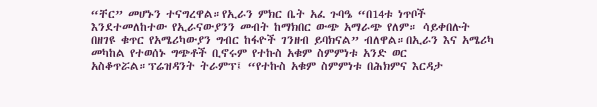“ቸር” መሆኑን ተናግረዋል።የኢራን ምክር ቤት አፈ ጉባዔ “በ14ቱ ነጥቦች እንደተመለከተው የኢራናውያንን መብት ከማክበር ውጭ አማራጭ የለም። ሳይቀበሉት በዘገዩ ቁጥር የአሜሪካውያን ግብር ከፋዮች ገንዘብ ይባክናል” ብለዋል።በኢራን እና አሜሪካ መካከል የተወሰኑ ግጭቶች ቢኖሩም የተኩስ አቁም ስምምነቱ አንድ ወር አስቆጥሯል።ፕሬዝዳንት ትራምፕ፤ “የተኩስ አቁም ስምምነቱ በሕክምና እርዳታ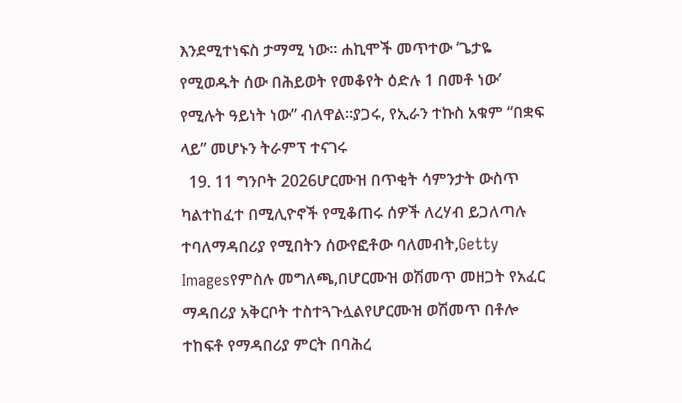እንደሚተነፍስ ታማሚ ነው። ሐኪሞች መጥተው ‘ጌታዬ የሚወዱት ሰው በሕይወት የመቆየት ዕድሉ 1 በመቶ ነው’ የሚሉት ዓይነት ነው” ብለዋል።ያጋሩ, የኢራን ተኩስ አቁም “በቋፍ ላይ” መሆኑን ትራምፕ ተናገሩ
  19. 11 ግንቦት 2026ሆርሙዝ በጥቂት ሳምንታት ውስጥ ካልተከፈተ በሚሊዮኖች የሚቆጠሩ ሰዎች ለረሃብ ይጋለጣሉ ተባለማዳበሪያ የሚበትን ሰውየፎቶው ባለመብት,Getty Imagesየምስሉ መግለጫ,በሆርሙዝ ወሽመጥ መዘጋት የአፈር ማዳበሪያ አቅርቦት ተስተጓጉሏልየሆርሙዝ ወሽመጥ በቶሎ ተከፍቶ የማዳበሪያ ምርት በባሕረ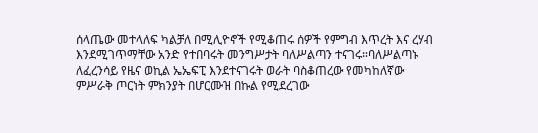ሰላጤው መተላለፍ ካልቻለ በሚሊዮኖች የሚቆጠሩ ሰዎች የምግብ እጥረት እና ረሃብ እንደሚገጥማቸው አንድ የተበባሩት መንግሥታት ባለሥልጣን ተናገሩ።ባለሥልጣኑ ለፈረንሳይ የዜና ወኪል ኤኤፍፒ እንደተናገሩት ወራት ባስቆጠረው የመካከለኛው ምሥራቅ ጦርነት ምክንያት በሆርሙዝ በኩል የሚደረገው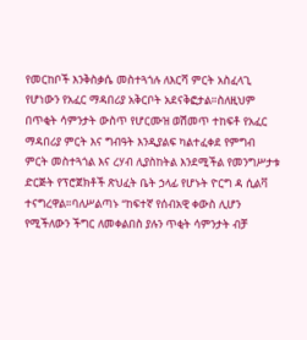የመርከቦች እንቅስቃሴ መስተጓጎሉ ለእርሻ ምርት አስፈላጊ የሆነውን የአፈር ማዳበሪያ አቅርቦት አደናቅፎታል።ስለዚህም በጥቂት ሳምንታት ውስጥ የሆርሙዝ ወሽመጥ ተከፍቶ የአፈር ማዳበሪያ ምርት እና ግብዓት እንዲያልፍ ካልተፈቀደ የምግብ ምርት መስተጓጎል እና ረሃብ ሊያስከትል እንደሚችል የመንግሥታቱ ድርጅት የፕሮጀክቶች ጽህፈት ቤት ኃላፊ የሆኑት ዮርግ ዳ ሲልቫ ተናግረዋል።ባለሥልጣኑ “ከፍተኛ የሰብአዊ ቀውስ ሊሆን የሚችለውን ችግር ለመቀልበስ ያሉን ጥቂት ሳምንታት ብቻ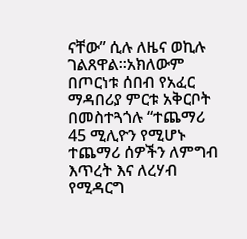ናቸው” ሲሉ ለዜና ወኪሉ ገልጸዋል።አክለውም በጦርነቱ ሰበብ የአፈር ማዳበሪያ ምርቱ አቅርቦት በመስተጓጎሉ “ተጨማሪ 45 ሚሊዮን የሚሆኑ ተጨማሪ ሰዎችን ለምግብ እጥረት እና ለረሃብ የሚዳርግ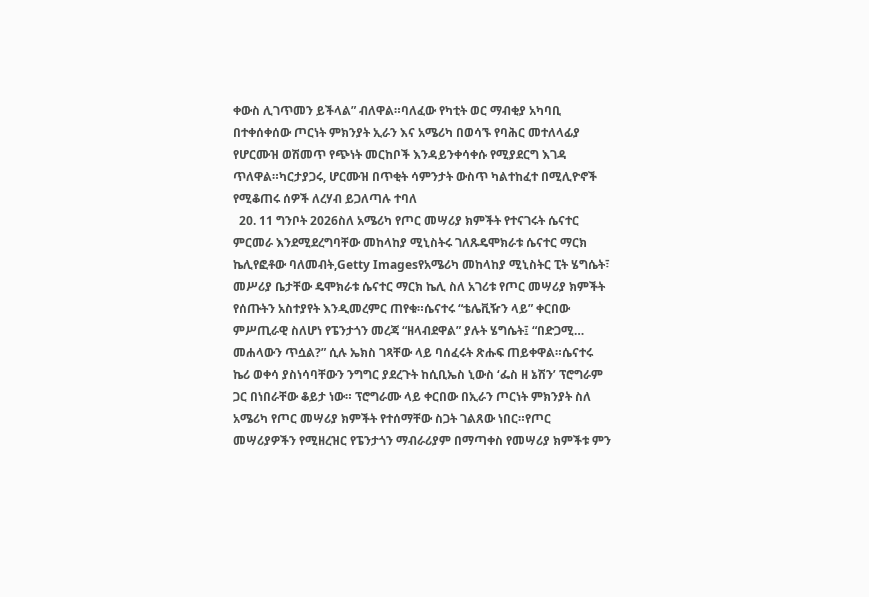ቀውስ ሊገጥመን ይችላል” ብለዋል።ባለፈው የካቲት ወር ማብቂያ አካባቢ በተቀሰቀሰው ጦርነት ምክንያት ኢራን እና አሜሪካ በወሳኙ የባሕር መተለላፊያ የሆርሙዝ ወሽመጥ የጭነት መርከቦች እንዳይንቀሳቀሱ የሚያደርግ እገዳ ጥለዋል።ካርታያጋሩ, ሆርሙዝ በጥቂት ሳምንታት ውስጥ ካልተከፈተ በሚሊዮኖች የሚቆጠሩ ሰዎች ለረሃብ ይጋለጣሉ ተባለ
  20. 11 ግንቦት 2026ስለ አሜሪካ የጦር መሣሪያ ክምችት የተናገሩት ሴናተር ምርመራ እንደሚደረግባቸው መከላከያ ሚኒስትሩ ገለጹዴሞክራቱ ሴናተር ማርክ ኬሊየፎቶው ባለመብት,Getty Imagesየአሜሪካ መከላከያ ሚኒስትር ፒት ሄግሴት፣ መሥሪያ ቤታቸው ዴሞክራቱ ሴናተር ማርክ ኬሊ ስለ አገሪቱ የጦር መሣሪያ ክምችት የሰጡትን አስተያየት እንዲመረምር ጠየቁ።ሴናተሩ “ቴሌቪዥን ላይ” ቀርበው ምሥጢራዊ ስለሆነ የፔንታጎን መረጃ “ዘላብደዋል” ያሉት ሄግሴት፤ “በድጋሚ… መሐላውን ጥሷል?” ሲሉ ኤክስ ገጻቸው ላይ ባሰፈሩት ጽሑፍ ጠይቀዋል።ሴናተሩ ኬሪ ወቀሳ ያስነሳባቸውን ንግግር ያደረጉት ከሲቢኤስ ኒውስ ‘ፌስ ዘ ኔሽን’ ፕሮግራም ጋር በነበራቸው ቆይታ ነው። ፕሮግራሙ ላይ ቀርበው በኢራን ጦርነት ምክንያት ስለ አሜሪካ የጦር መሣሪያ ክምችት የተሰማቸው ስጋት ገልጸው ነበር።የጦር መሣሪያዎችን የሚዘረዝር የፔንታጎን ማብራሪያም በማጣቀስ የመሣሪያ ክምችቱ ምን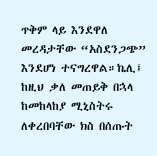ጥቅም ላይ እንደዋለ መረዳታቸው “አስደንጋጭ” እንደሆነ ተናግረዋል።ኬሊ፤ ከዚህ ቃለ መጠይቅ በኋላ ከመከላከያ ሚኒስትሩ ለቀረበባቸው ክስ በሰጡት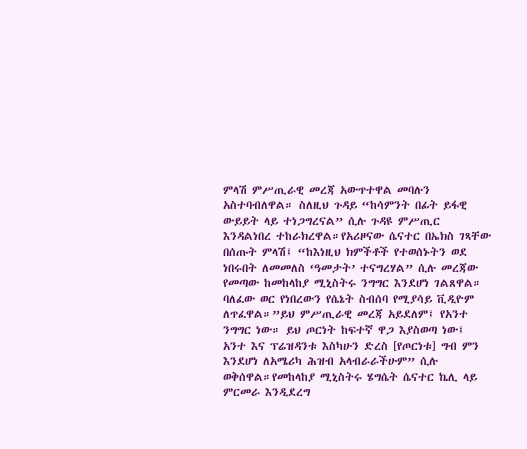ምላሽ ምሥጢራዊ መረጃ አውጥተዋል መባሉን አስተባብለዋል። ስለዚህ ጉዳይ “ከሳምንት በፊት ይፋዊ ውይይት ላይ ተነጋግረናል” ሲሉ ጉዳዩ ምሥጢር እንዳልነበረ ተከራክረዋል።የአሪዞናው ሴናተር በኤክስ ገጻቸው በሰጡት ምላሽ፤ “ከእነዚህ ክምችቶች የተወሰኑትን ወደ ነበሩበት ለመመለስ ‘ዓመታት’ ተናግረሃል” ሲሉ መረጃው የመጣው ከመከላከያ ሚኒስትሩ ንግግር እንደሆነ ገልጸዋል። ባለፈው ወር የነበረውን የሴኔት ስብሰባ የሚያሳይ ቪዲዮም ለጥፈዋል።”ይህ ምሥጢራዊ መረጃ አይደለም፤ የአንተ ንግግር ነው። ይህ ጦርነት ከፍተኛ ዋጋ እያስወጣ ነው፤ አንተ እና ፕሬዝዳንቱ እስካሁን ድረስ [የጦርነቱ] ግብ ምን እንደሆነ ለአሜሪካ ሕዝብ አላብራራችሁም” ሲሉ ወቅሰዋል።የመከላከያ ሚኒስትሩ ሄግሴት ሴናተር ኬሊ ላይ ምርመራ እንዲደረግ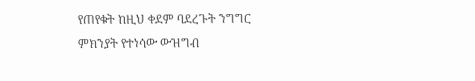የጠየቁት ከዚህ ቀደም ባደረጉት ንግግር ምክንያት የተነሳው ውዝግብ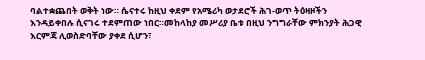ባልተቋጨበት ወቅት ነው። ሴናተሩ ከዚህ ቀደም የአሜሪካ ወታደሮች ሕገ-ወጥ ትዕዛዞችን እንዳይቀበሉ ሲናገሩ ተደምጠው ነበር።መከላከያ መሥሪያ ቤቱ በዚህ ንግግራቸው ምክንያት ሕጋዊ እርምጃ ሊወስድባቸው ያቀደ ሲሆን፣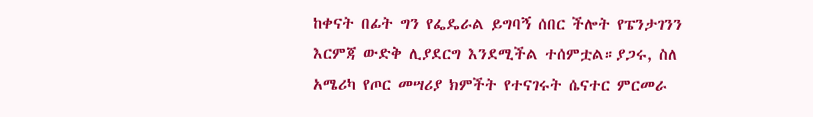ከቀናት በፊት ግን የፌዴራል ይግባኝ ሰበር ችሎት የፔንታገንን እርምጃ ውድቅ ሊያደርግ እንደሚችል ተሰምቷል።ያጋሩ, ስለ አሜሪካ የጦር መሣሪያ ክምችት የተናገሩት ሴናተር ምርመራ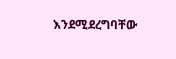እንደሚደረግባቸው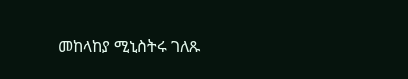መከላከያ ሚኒስትሩ ገለጹ